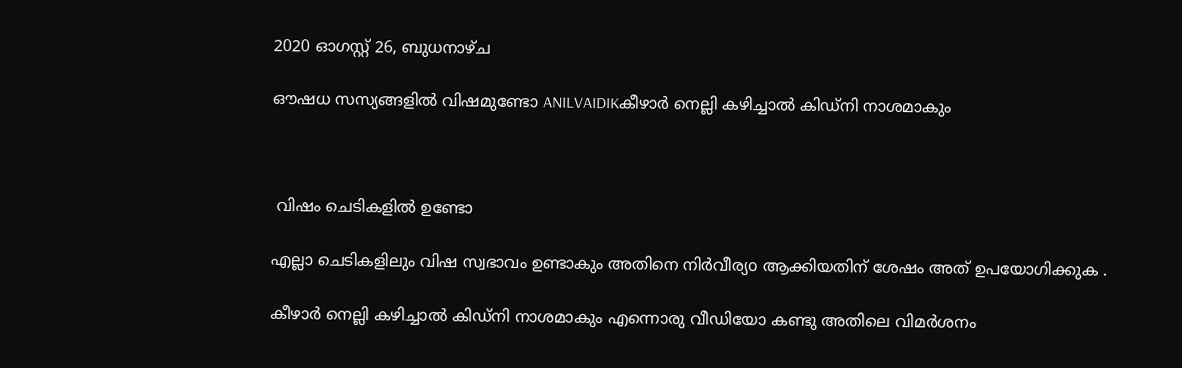2020 ഓഗസ്റ്റ് 26, ബുധനാഴ്‌ച

ഔഷധ സസ്യങ്ങളില്‍ വിഷമുണ്ടോ ANILVAIDIKകീഴാര്‍ നെല്ലി കഴിച്ചാല്‍ കിഡ്നി നാശമാകും



 വിഷം ചെടികളില്‍ ഉണ്ടോ

എല്ലാ ചെടികളിലും വിഷ സ്വഭാവം ഉണ്ടാകും അതിനെ നിര്‍വീര്യo ആക്കിയതിന് ശേഷം അത് ഉപയോഗിക്കുക .

കീഴാര്‍ നെല്ലി കഴിച്ചാല്‍ കിഡ്നി നാശമാകും എന്നൊരു വീഡിയോ കണ്ടു അതിലെ വിമര്‍ശനം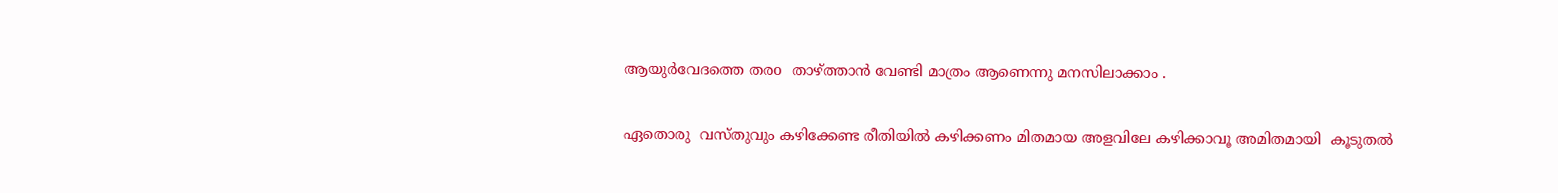ആയുര്‍വേദത്തെ തരo  താഴ്ത്താന്‍ വേണ്ടി മാത്രം ആണെന്നു മനസിലാക്കാം .

ഏതൊരു  വസ്തുവും കഴിക്കേണ്ട രീതിയില്‍ കഴിക്കണം മിതമായ അളവിലേ കഴിക്കാവൂ അമിതമായി  കൂടുതല്‍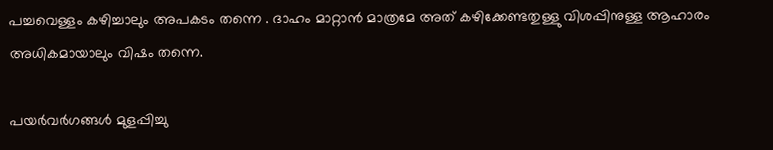പച്ചവെള്ളം കഴിച്ചാലും അപകടം തന്നെ . ദാഹം മാറ്റാന്‍ മാത്രമേ അത് കഴിക്കേണ്ടതുള്ളു വിശപ്പിനുള്ള ആഹാരം അധികമായാലും വിഷം തന്നെ.

പയര്‍വര്‍ഗങ്ങള്‍ മുളപ്പിച്ചു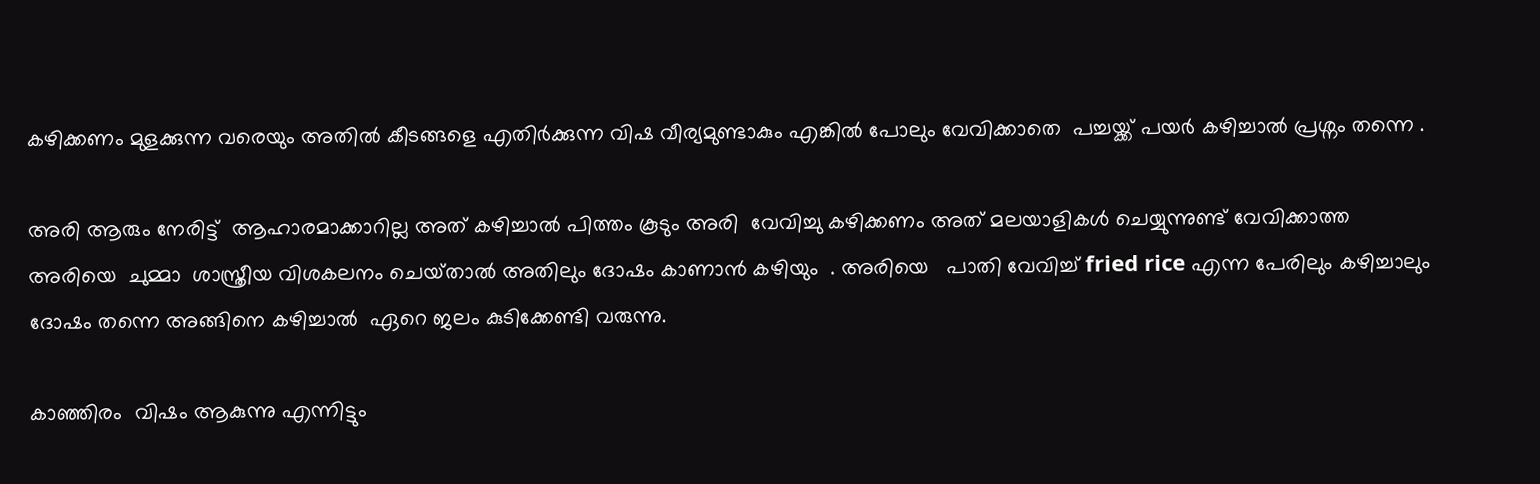കഴിക്കണം മുളക്കുന്ന വരെയും അതില്‍ കീടങ്ങളെ എതിര്‍ക്കുന്ന വിഷ വീര്യമുണ്ടാകും എങ്കില്‍ പോലും വേവിക്കാതെ  പച്ചയ്ക്ക് പയര്‍ കഴിച്ചാല്‍ പ്രശ്നം തന്നെ .

അരി ആരും നേരിട്ട്  ആഹാരമാക്കാറില്ല അത് കഴിച്ചാല്‍ പിത്തം കൂടും അരി  വേവിച്ചു കഴിക്കണം അത് മലയാളികള്‍ ചെയ്യുന്നുണ്ട് വേവിക്കാത്ത അരിയെ  ചുമ്മാ  ശാസ്ത്രീയ വിശകലനം ചെയ്‌താല്‍ അതിലും ദോഷം കാണാന്‍ കഴിയും  . അരിയെ   പാതി വേവിച്ച് fried rice എന്ന പേരിലും കഴിച്ചാലും ദോഷം തന്നെ അങ്ങിനെ കഴിച്ചാല്‍  ഏറെ ജലം കുടിക്കേണ്ടി വരുന്നു.

കാഞ്ഞിരം  വിഷം ആകുന്നു എന്നിട്ടും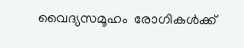വൈദ്യസമൂഹം  രോഗികള്‍ക്ക്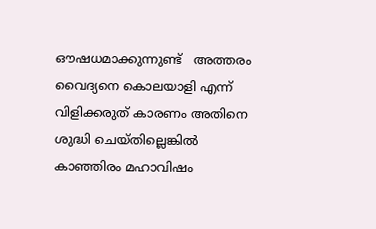ഔഷധമാക്കുന്നുണ്ട്   അത്തരം  വൈദ്യനെ കൊലയാളി എന്ന് വിളിക്കരുത് കാരണം അതിനെ ശുദ്ധി ചെയ്തില്ലെങ്കില്‍ കാഞ്ഞിരം മഹാവിഷം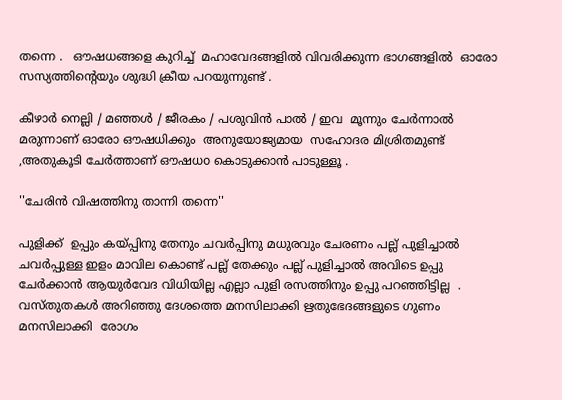തന്നെ .   ഔഷധങ്ങളെ കുറിച്ച്  മഹാവേദങ്ങളില്‍ വിവരിക്കുന്ന ഭാഗങ്ങളില്‍  ഓരോ സസ്യത്തിന്‍റെയും ശുദ്ധി ക്രീയ പറയുന്നുണ്ട് .

കീഴാര്‍ നെല്ലി / മഞ്ഞള്‍ / ജീരകം / പശുവിന്‍ പാല്‍ / ഇവ  മൂന്നും ചേര്‍ന്നാല്‍ മരുന്നാണ് ഓരോ ഔഷധിക്കും  അനുയോജ്യമായ  സഹോദര മിശ്രിതമുണ്ട് ,അതുകൂടി ചേര്‍ത്താണ് ഔഷധo കൊടുക്കാന്‍ പാടുള്ളൂ .

''ചേരിന്‍ വിഷത്തിനു താന്നി തന്നെ''

പുളിക്ക്  ഉപ്പും കയ്പ്പിനു തേനും ചവര്‍പ്പിനു മധുരവും ചേരണം പല്ല് പുളിച്ചാല്‍  ചവര്‍പ്പുള്ള ഇളം മാവില കൊണ്ട് പല്ല് തേക്കും പല്ല് പുളിച്ചാല്‍ അവിടെ ഉപ്പു ചേര്‍ക്കാന്‍ ആയുര്‍വേദ വിധിയില്ല എല്ലാ പുളി രസത്തിനും ഉപ്പു പറഞ്ഞിട്ടില്ല  . വസ്തുതകള്‍ അറിഞ്ഞു ദേശത്തെ മനസിലാക്കി ഋതുഭേദങ്ങളുടെ ഗുണം മനസിലാക്കി  രോഗം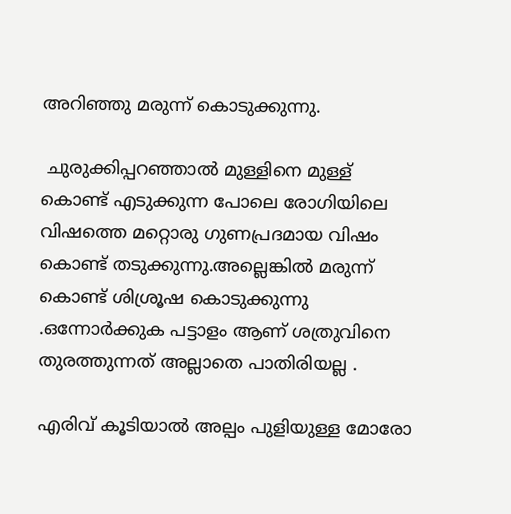അറിഞ്ഞു മരുന്ന് കൊടുക്കുന്നു.

 ചുരുക്കിപ്പറഞ്ഞാല്‍ മുള്ളിനെ മുള്ള് കൊണ്ട് എടുക്കുന്ന പോലെ രോഗിയിലെ വിഷത്തെ മറ്റൊരു ഗുണപ്രദമായ വിഷം കൊണ്ട് തടുക്കുന്നു.അല്ലെങ്കില്‍ മരുന്ന് കൊണ്ട് ശിശ്രൂഷ കൊടുക്കുന്നു .ഒന്നോര്‍ക്കുക പട്ടാളം ആണ് ശത്രുവിനെ തുരത്തുന്നത് അല്ലാതെ പാതിരിയല്ല .

എരിവ് കൂടിയാല്‍ അല്പം പുളിയുള്ള മോരോ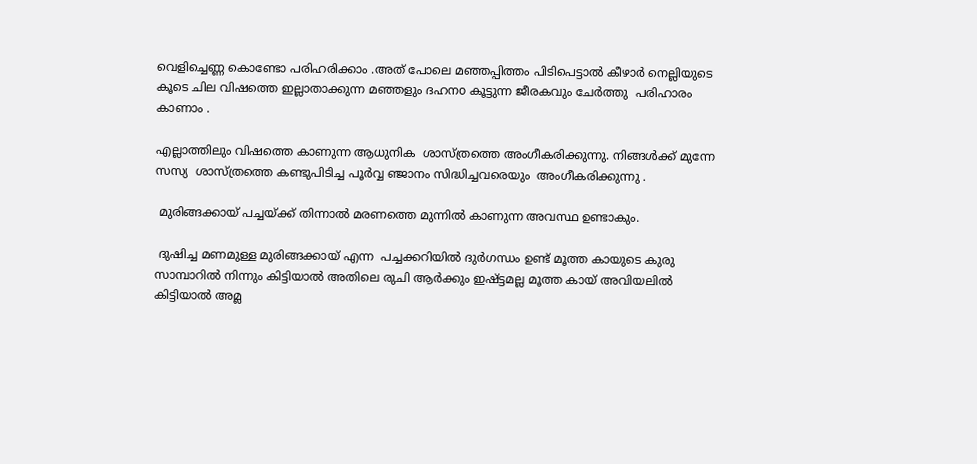വെളിച്ചെണ്ണ കൊണ്ടോ പരിഹരിക്കാം .അത് പോലെ മഞ്ഞപ്പിത്തം പിടിപെട്ടാല്‍ കീഴാര്‍ നെല്ലിയുടെ കൂടെ ചില വിഷത്തെ ഇല്ലാതാക്കുന്ന മഞ്ഞളും ദഹനo കൂട്ടുന്ന ജീരകവും ചേര്‍ത്തു  പരിഹാരം കാണാം .

എല്ലാത്തിലും വിഷത്തെ കാണുന്ന ആധുനിക  ശാസ്ത്രത്തെ അംഗീകരിക്കുന്നു. നിങ്ങള്‍ക്ക് മുന്നേ സസ്യ  ശാസ്ത്രത്തെ കണ്ടുപിടിച്ച പൂര്‍വ്വ ഞ്ജാനം സിദ്ധിച്ചവരെയും  അംഗീകരിക്കുന്നു .

 മുരിങ്ങക്കായ് പച്ചയ്ക്ക് തിന്നാല്‍ മരണത്തെ മുന്നില്‍ കാണുന്ന അവസ്ഥ ഉണ്ടാകും.

 ദുഷിച്ച മണമുള്ള മുരിങ്ങക്കായ് എന്ന  പച്ചക്കറിയില്‍ ദുര്‍ഗന്ധം ഉണ്ട് മൂത്ത കായുടെ കുരു സാമ്പാറില്‍ നിന്നും കിട്ടിയാല്‍ അതിലെ രുചി ആര്‍ക്കും ഇഷ്ട്ടമല്ല മൂത്ത കായ് അവിയലില്‍ കിട്ടിയാല്‍ അമ്ല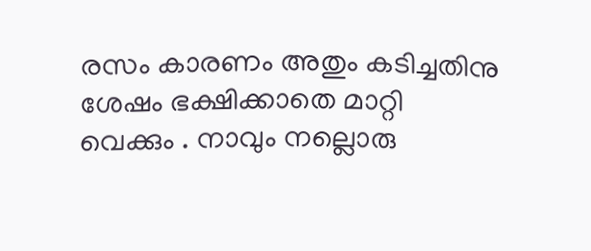രസം കാരണം അതും കടിച്ചതിനു ശേഷം ഭക്ഷിക്കാതെ മാറ്റി വെക്കും . നാവും നല്ലൊരു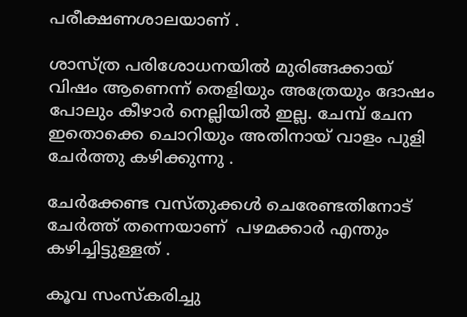പരീക്ഷണശാലയാണ് .

ശാസ്ത്ര പരിശോധനയില്‍ മുരിങ്ങക്കായ് വിഷം ആണെന്ന് തെളിയും അത്രേയും ദോഷം പോലും കീഴാര്‍ നെല്ലിയില്‍ ഇല്ല. ചേമ്പ് ചേന ഇതൊക്കെ ചൊറിയും അതിനായ് വാളം പുളി  ചേര്‍ത്തു കഴിക്കുന്നു .

ചേര്‍ക്കേണ്ട വസ്തുക്കള്‍ ചെരേണ്ടതിനോട്  ചേര്‍ത്ത് തന്നെയാണ്  പഴമക്കാര്‍ എന്തും കഴിച്ചിട്ടുള്ളത്‌ .

കൂവ സംസ്കരിച്ചു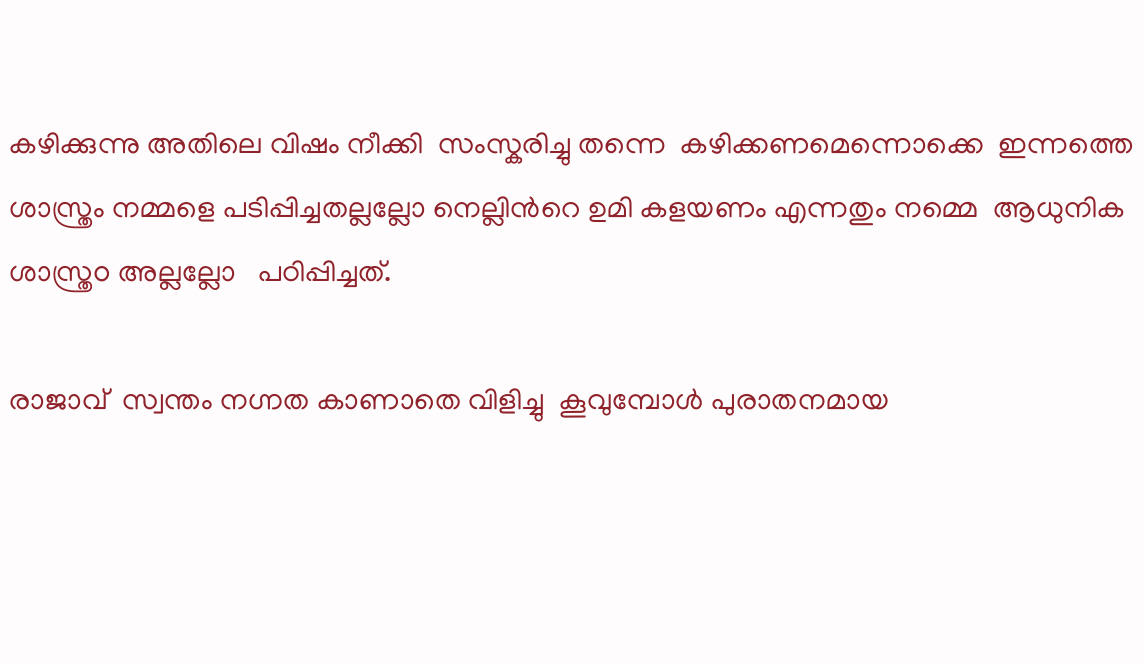കഴിക്കുന്നു അതിലെ വിഷം നീക്കി  സംസ്കരിച്ചു തന്നെ  കഴിക്കണമെന്നൊക്കെ  ഇന്നത്തെ ശാസ്ത്രം നമ്മളെ പടിപ്പിച്ചതല്ലല്ലോ നെല്ലിന്‍റെ ഉമി കളയണം എന്നതും നമ്മെ  ആധുനിക ശാസ്ത്രo അല്ലല്ലോ   പഠിപ്പിച്ചത്.

രാജാവ്  സ്വന്തം നഗ്നത കാണാതെ വിളിച്ചു  കൂവുമ്പോള്‍ പുരാതനമായ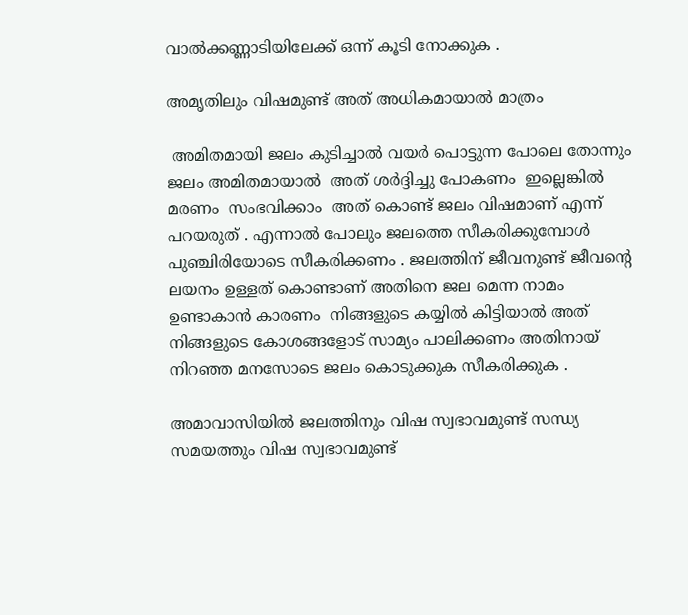വാല്‍ക്കണ്ണാടിയിലേക്ക് ഒന്ന് കൂടി നോക്കുക .

അമൃതിലും വിഷമുണ്ട്‌ അത് അധികമായാല്‍ മാത്രം

 അമിതമായി ജലം കുടിച്ചാല്‍ വയര്‍ പൊട്ടുന്ന പോലെ തോന്നും ജലം അമിതമായാല്‍  അത് ശര്‍ദ്ദിച്ചു പോകണം  ഇല്ലെങ്കില്‍ മരണം  സംഭവിക്കാം  അത് കൊണ്ട് ജലം വിഷമാണ് എന്ന് പറയരുത് . എന്നാല്‍ പോലും ജലത്തെ സീകരിക്കുമ്പോള്‍ പുഞ്ചിരിയോടെ സീകരിക്കണം . ജലത്തിന് ജീവനുണ്ട് ജീവന്‍റെ ലയനം ഉള്ളത് കൊണ്ടാണ് അതിനെ ജല മെന്ന നാമം  ഉണ്ടാകാന്‍ കാരണം  നിങ്ങളുടെ കയ്യില്‍ കിട്ടിയാല്‍ അത് നിങ്ങളുടെ കോശങ്ങളോട് സാമ്യം പാലിക്കണം അതിനായ് നിറഞ്ഞ മനസോടെ ജലം കൊടുക്കുക സീകരിക്കുക .

അമാവാസിയില്‍ ജലത്തിനും വിഷ സ്വഭാവമുണ്ട് സന്ധ്യ സമയത്തും വിഷ സ്വഭാവമുണ്ട്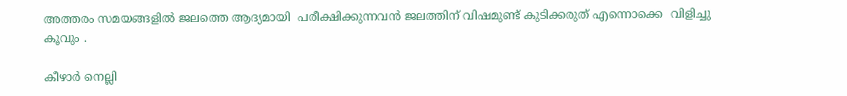അത്തരം സമയങ്ങളില്‍ ജലത്തെ ആദ്യമായി  പരീക്ഷിക്കുന്നവന്‍ ജലത്തിന് വിഷമുണ്ട്‌ കുടിക്കരുത് എന്നൊക്കെ  വിളിച്ചു കൂവും .

കീഴാര്‍ നെല്ലി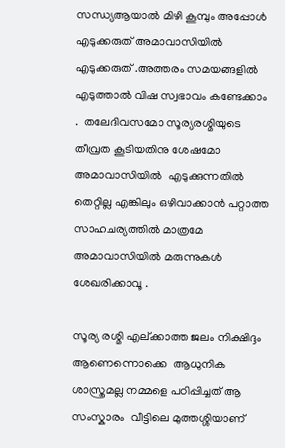സന്ധ്യആയാല്‍ മിഴി കൂമ്പും അപ്പോള്‍  എടുക്കരുത് അമാവാസിയില്‍ എടുക്കരുത് .അത്തരം സമയങ്ങളില്‍ എടുത്താല്‍ വിഷ സ്വഭാവം കണ്ടേക്കാം .  തലേദിവസമോ സൂര്യരശ്മിയുടെ തീവ്രത കൂടിയതിനു ശേഷമോ അമാവാസിയില്‍  എടുക്കുന്നതില്‍ തെറ്റില്ല എങ്കിലും ഒഴിവാക്കാന്‍ പറ്റാത്ത  സാഹചര്യത്തില്‍ മാത്രമേ  അമാവാസിയില്‍ മരുന്നുകള്‍ ശേഖരിക്കാവൂ .

സൂര്യ രശ്മി എല്ക്കാത്ത ജലം നിക്ഷിദ്ദം ആണെന്നൊക്കെ  ആധുനിക ശാസ്ത്രമല്ല നമ്മളെ പഠിപ്പിച്ചത് ആ സംസ്കാരം  വീട്ടിലെ മുത്തശ്ശിയാണ്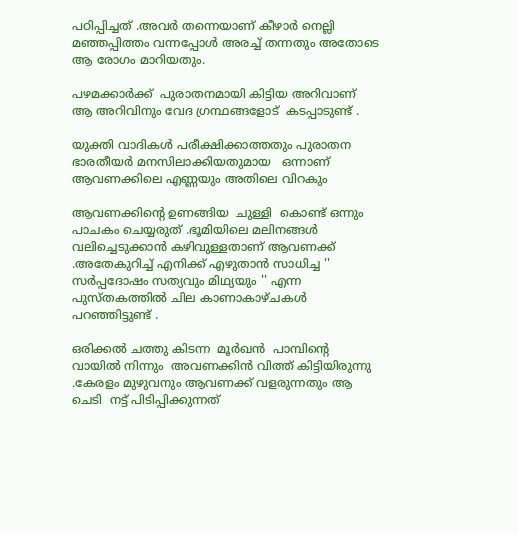പഠിപ്പിച്ചത് .അവര്‍ തന്നെയാണ് കീഴാര്‍ നെല്ലി മഞ്ഞപ്പിത്തം വന്നപ്പോള്‍ അരച്ച് തന്നതും അതോടെ ആ രോഗം മാറിയതും.

പഴമക്കാര്‍ക്ക്  പുരാതനമായി കിട്ടിയ അറിവാണ്  ആ അറിവിനും വേദ ഗ്രന്ഥങ്ങളോട്  കടപ്പാടുണ്ട് .

യുക്തി വാദികള്‍ പരീക്ഷിക്കാത്തതും പുരാതന ഭാരതീയര്‍ മനസിലാക്കിയതുമായ   ഒന്നാണ്   ആവണക്കിലെ എണ്ണയും അതിലെ വിറകും

ആവണക്കിന്റെ ഉണങ്ങിയ  ചുള്ളി  കൊണ്ട് ഒന്നും പാചകം ചെയ്യരുത് .ഭൂമിയിലെ മലിനങ്ങള്‍ വലിച്ചെടുക്കാന്‍ കഴിവുള്ളതാണ് ആവണക്ക് .അതേകുറിച്ച്‌ എനിക്ക് എഴുതാന്‍ സാധിച്ച '' സര്‍പ്പദോഷം സത്യവും മിഥ്യയും '' എന്ന പുസ്തകത്തില്‍ ചില കാണാകാഴ്ചകള്‍  പറഞ്ഞിട്ടുണ്ട് .

ഒരിക്കല്‍ ചത്തു കിടന്ന  മൂര്‍ഖന്‍  പാമ്പിന്‍റെ വായില്‍ നിന്നും  അവണക്കിന്‍ വിത്ത്‌ കിട്ടിയിരുന്നു .കേരളം മുഴുവനും ആവണക്ക് വളരുന്നതും ആ ചെടി  നട്ട് പിടിപ്പിക്കുന്നത്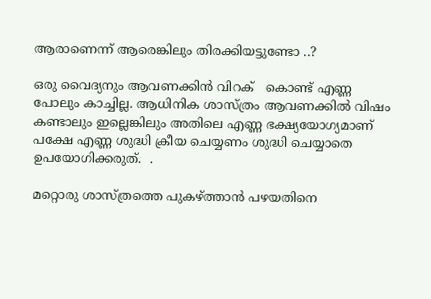ആരാണെന്ന് ആരെങ്കിലും തിരക്കിയട്ടുണ്ടോ ..?

ഒരു വൈദ്യനും ആവണക്കിന്‍ വിറക്   കൊണ്ട് എണ്ണ പോലും കാച്ചില്ല. ആധിനിക ശാസ്ത്രം ആവണക്കില്‍ വിഷം കണ്ടാലും ഇല്ലെങ്കിലും അതിലെ എണ്ണ ഭക്ഷ്യയോഗ്യമാണ് പക്ഷേ എണ്ണ ശുദ്ധി ക്രീയ ചെയ്യണം ശുദ്ധി ചെയ്യാതെ ഉപയോഗിക്കരുത്.  .

മറ്റൊരു ശാസ്ത്രത്തെ പുകഴ്ത്താന്‍ പഴയതിനെ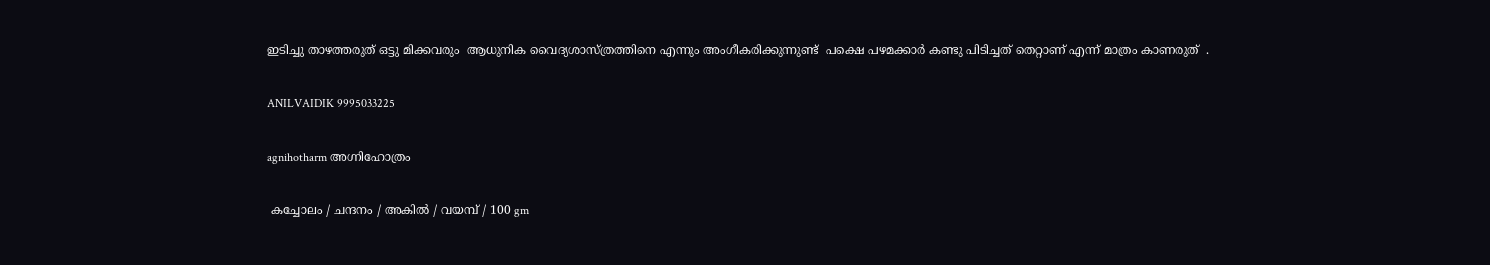ഇടിച്ചു താഴത്തരുത് ഒട്ടു മിക്കവരും  ആധുനിക വൈദ്യശാസ്ത്രത്തിനെ എന്നും അംഗീകരിക്കുന്നുണ്ട്  പക്ഷെ പഴമക്കാര്‍ കണ്ടു പിടിച്ചത് തെറ്റാണ് എന്ന് മാത്രം കാണരുത്  .

ANILVAIDIK 9995033225

agnihotharm അഗ്നിഹോത്രം

 കച്ചോലം / ചന്ദനം / അകിൽ / വയമ്പ് / 100 gm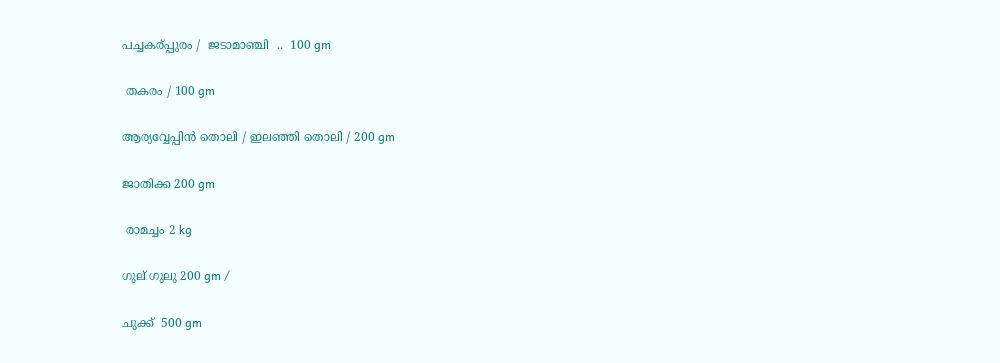പച്ചകര്പ്പുരം /  ജടാമാഞ്ചി  ..  100 gm

 തകരം / 100 gm

ആര്യവ്വേപ്പിൻ തൊലി / ഇലഞ്ഞി തൊലി / 200 gm

ജാതിക്ക 200 gm

 രാമച്ചം 2 kg

ഗുല് ഗുലു 200 gm /

ചുക്ക്  500 gm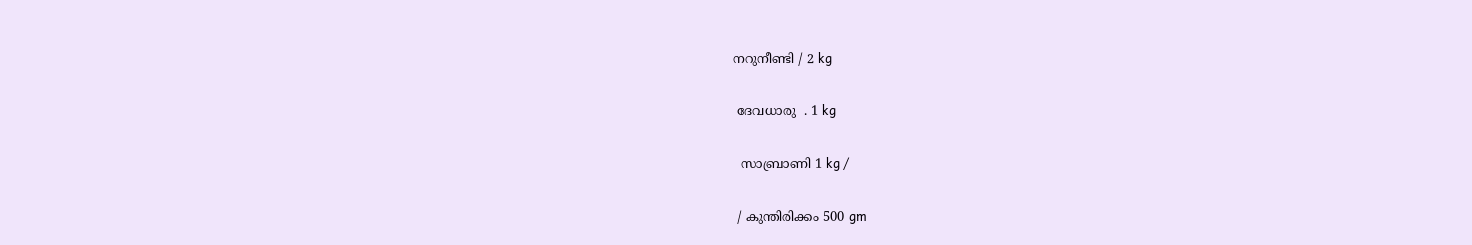നറുനീണ്ടി / 2 kg

 ദേവധാരു  . 1 kg

  സാബ്രാണി 1 kg /

 / കുന്തിരിക്കം 500 gm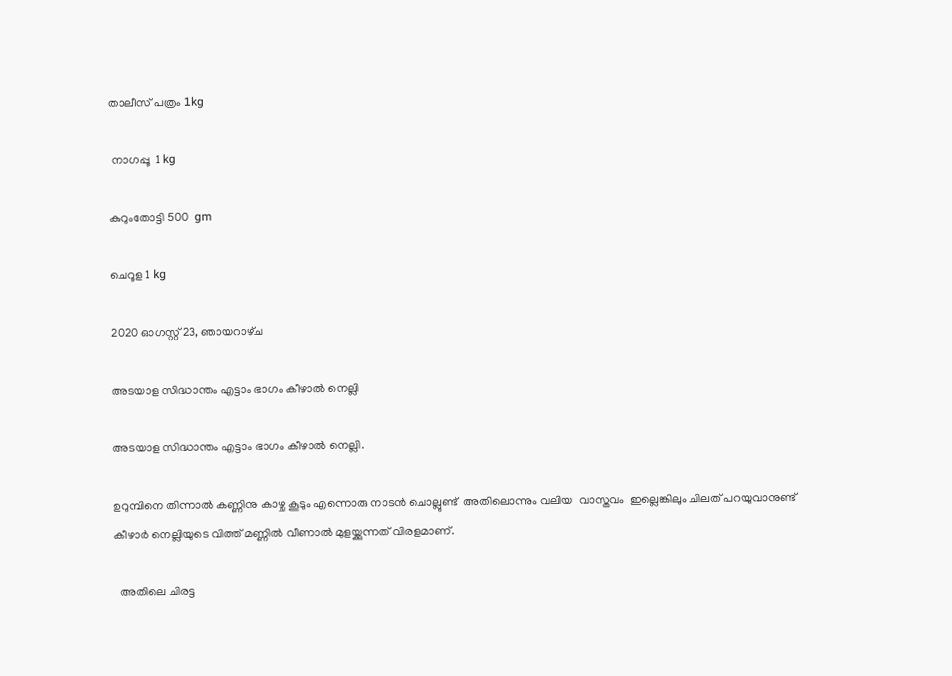താലീസ് പത്രം 1kg

 നാഗപ്പൂ  1 kg

കുറുംതോട്ടി 500  gm

ചെറൂള 1 kg

2020 ഓഗസ്റ്റ് 23, ഞായറാഴ്‌ച

അടയാള സിദ്ധാന്തം എട്ടാം ഭാഗം കീഴാല്‍ നെല്ലി

അടയാള സിദ്ധാന്തം എട്ടാം ഭാഗം കീഴാല്‍ നെല്ലി.

ഉറുമ്പിനെ തിന്നാല്‍ കണ്ണിനു കാഴ്ച കൂടും എന്നൊരു നാടന്‍ ചൊല്ലുണ്ട്  അതിലൊന്നും വലിയ  വാസ്തവം  ഇല്ലെങ്കിലും ചിലത് പറയുവാനുണ്ട്    കീഴാര്‍ നെല്ലിയുടെ വിത്ത്‌ മണ്ണില്‍ വീണാല്‍ മുളയ്ക്കുന്നത് വിരളമാണ്.

  അതിലെ ചിരട്ട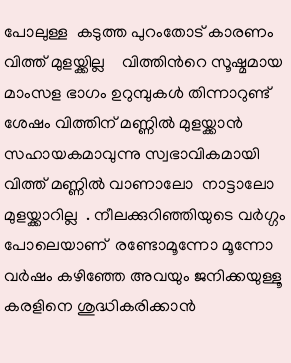പോലുള്ള  കടുത്ത പുറംതോട് കാരണം വിത്ത്‌ മുളയ്ക്കില്ല    വിത്തിന്‍റെ സൂഷ്മമായ  മാംസള ഭാഗം ഉറുമ്പുകള്‍ തിന്നാറുണ്ട്   ശേഷം വിത്തിന് മണ്ണില്‍ മുളയ്ക്കാന്‍ സഹായകമാവുന്നു സ്വഭാവികമായി  വിത്ത്‌ മണ്ണില്‍ വാണാലോ  നാട്ടാലോ  മുളയ്ക്കാറില്ല  . നീലക്കുറിഞ്ഞിയുടെ വര്‍ഗ്ഗം  പോലെയാണ്  രണ്ടോമൂന്നോ മൂന്നോ വര്‍ഷം കഴിഞ്ഞേ അവയും ജനിക്കയുള്ളൂ  കരളിനെ ശുദ്ധികരിക്കാന്‍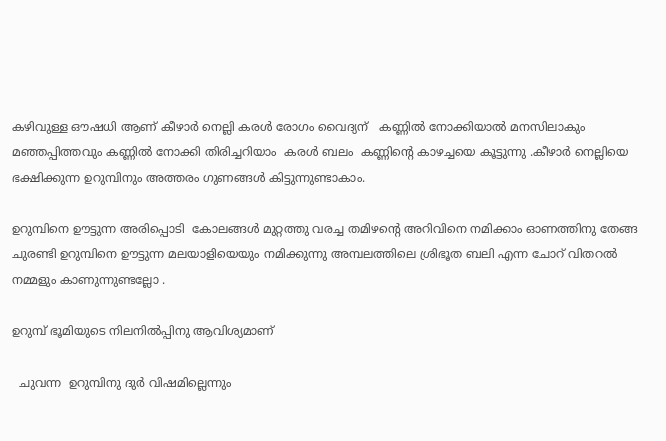കഴിവുള്ള ഔഷധി ആണ് കീഴാര്‍ നെല്ലി കരള്‍ രോഗം വൈദ്യന്   കണ്ണില്‍ നോക്കിയാല്‍ മനസിലാകും മഞ്ഞപ്പിത്തവും കണ്ണില്‍ നോക്കി തിരിച്ചറിയാം  കരള്‍ ബലം  കണ്ണിന്‍റെ കാഴച്ചയെ കൂട്ടുന്നു .കീഴാര്‍ നെല്ലിയെ ഭക്ഷിക്കുന്ന ഉറുമ്പിനും അത്തരം ഗുണങ്ങള്‍ കിട്ടുന്നുണ്ടാകാം.

ഉറുമ്പിനെ ഊട്ടുന്ന അരിപ്പൊടി  കോലങ്ങള്‍ മുറ്റത്തു വരച്ച തമിഴന്‍റെ അറിവിനെ നമിക്കാം ഓണത്തിനു തേങ്ങ ചുരണ്ടി ഉറുമ്പിനെ ഊട്ടുന്ന മലയാളിയെയും നമിക്കുന്നു അമ്പലത്തിലെ ശ്രിഭൂത ബലി എന്ന ചോറ് വിതറല്‍ നമ്മളും കാണുന്നുണ്ടല്ലോ .

ഉറുമ്പ് ഭൂമിയുടെ നിലനില്‍പ്പിനു ആവിശ്യമാണ്

  ചുവന്ന  ഉറുമ്പിനു ദുര്‍ വിഷമില്ലെന്നും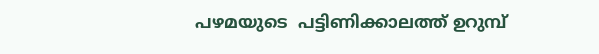പഴമയുടെ  പട്ടിണിക്കാലത്ത് ഉറുമ്പ്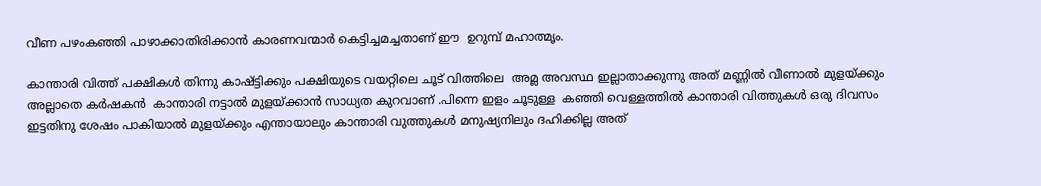വീണ പഴംകഞ്ഞി പാഴാക്കാതിരിക്കാന്‍ കാരണവന്മാര്‍ കെട്ടിച്ചമച്ചതാണ് ഈ  ഉറുമ്പ് മഹാത്മൃം.

കാ‍ന്താരി വിത്ത്‌ പക്ഷികള്‍ തിന്നു കാഷ്ട്ടിക്കും പക്ഷിയുടെ വയറ്റിലെ ചൂട് വിത്തിലെ  അമ്ല അവസ്ഥ ഇല്ലാതാക്കുന്നു അത് മണ്ണില്‍ വീണാല്‍ മുളയ്ക്കും അല്ലാതെ കര്‍ഷകന്‍  കാ‍ന്താരി നട്ടാല്‍ മുളയ്ക്കാന്‍ സാധ്യത കുറവാണ് .പിന്നെ ഇളം ചൂടുള്ള  കഞ്ഞി വെള്ളത്തില്‍ കാ‍ന്താരി വിത്തുകള്‍ ഒരു ദിവസം ഇട്ടതിനു ശേഷം പാകിയാല്‍ മുളയ്ക്കും എന്തായാലും കാ‍ന്താരി വുത്തുകള്‍ മനുഷ്യനിലും ദഹിക്കില്ല അത്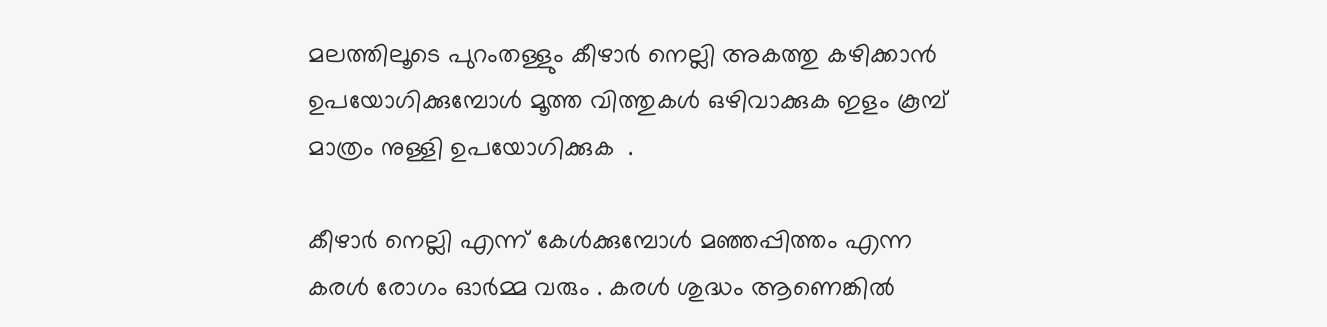മലത്തിലൂടെ പുറംതള്ളും കീഴാര്‍ നെല്ലി അകത്തു കഴിക്കാന്‍ ഉപയോഗിക്കുമ്പോള്‍ മൂത്ത വിത്തുകള്‍ ഒഴിവാക്കുക ഇളം കൂമ്പ് മാത്രം നുള്ളി ഉപയോഗിക്കുക  .

കീഴാര്‍ നെല്ലി എന്ന് കേള്‍ക്കുമ്പോള്‍ മഞ്ഞപ്പിത്തം എന്ന കരള്‍ രോഗം ഓര്‍മ്മ വരും . കരള്‍ ശുദ്ധം ആണെങ്കില്‍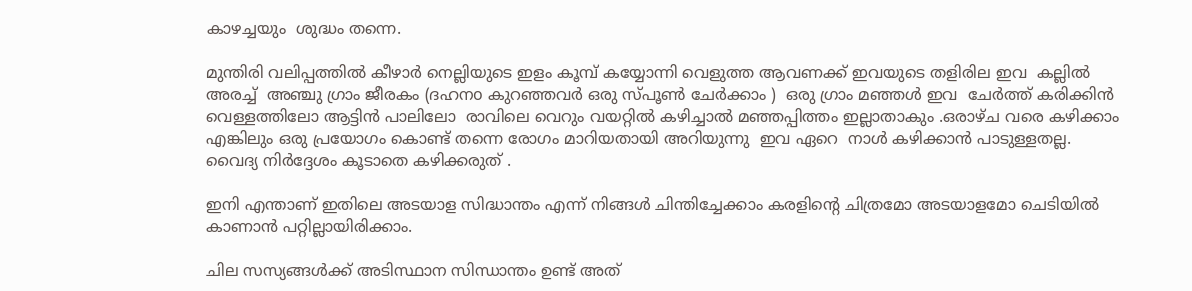കാഴച്ചയും  ശുദ്ധം തന്നെ.

മുന്തിരി വലിപ്പത്തില്‍ കീഴാര്‍ നെല്ലിയുടെ ഇളം കൂമ്പ് കയ്യോന്നി വെളുത്ത ആവണക്ക് ഇവയുടെ തളിരില ഇവ  കല്ലില്‍ അരച്ച്  അഞ്ചു ഗ്രാം ജീരകം (ദഹനo കുറഞ്ഞവര്‍ ഒരു സ്പൂണ്‍ ചേര്‍ക്കാം )  ഒരു ഗ്രാം മഞ്ഞള്‍ ഇവ  ചേര്‍ത്ത് കരിക്കിന്‍ വെള്ളത്തിലോ ആട്ടിന്‍ പാലിലോ  രാവിലെ വെറും വയറ്റില്‍ കഴിച്ചാല്‍ മഞ്ഞപ്പിത്തം ഇല്ലാതാകും .ഒരാഴ്ച വരെ കഴിക്കാം എങ്കിലും ഒരു പ്രയോഗം കൊണ്ട് തന്നെ രോഗം മാറിയതായി അറിയുന്നു  ഇവ ഏറെ  നാൾ കഴിക്കാൻ പാടുള്ളതല്ല. വൈദ്യ നിര്‍ദ്ദേശം കൂടാതെ കഴിക്കരുത് .

ഇനി എന്താണ് ഇതിലെ അടയാള സിദ്ധാന്തം എന്ന് നിങ്ങൾ ചിന്തിച്ചേക്കാം കരളിന്റെ ചിത്രമോ അടയാളമോ ചെടിയില്‍  കാണാൻ പറ്റില്ലായിരിക്കാം.

ചില സസ്യങ്ങള്‍ക്ക് അടിസ്ഥാന സിന്ധാന്തം ഉണ്ട് അത്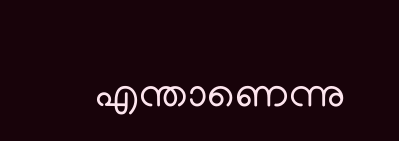എന്താണെന്നു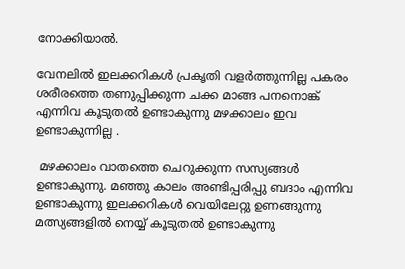നോക്കിയാല്‍.

വേനലില്‍ ഇലക്കറികള്‍ പ്രകൃതി വളര്‍ത്തുന്നില്ല പകരം  ശരീരത്തെ തണുപ്പിക്കുന്ന ചക്ക മാങ്ങ പനനൊങ്ക്  എന്നിവ കൂടുതല്‍ ഉണ്ടാകുന്നു മഴക്കാലം ഇവ ഉണ്ടാകുന്നില്ല .

 മഴക്കാലം വാതത്തെ ചെറുക്കുന്ന സസ്യങ്ങള്‍ ഉണ്ടാകുന്നു. മഞ്ഞു കാലം അണ്ടിപ്പരിപ്പു ബദാം എന്നിവ ഉണ്ടാകുന്നു ഇലക്കറികള്‍ വെയിലേറ്റു ഉണങ്ങുന്നു  മത്സ്യങ്ങളില്‍ നെയ്യ് കൂടുതല്‍ ഉണ്ടാകുന്നു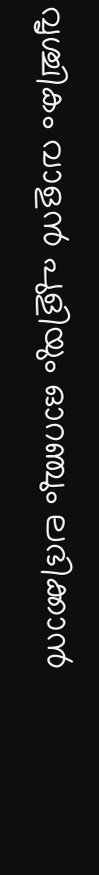വൃശ്ചികം വാളന്‍ പുളിയും ഓറഞ്ചും ലഭിക്കാന്‍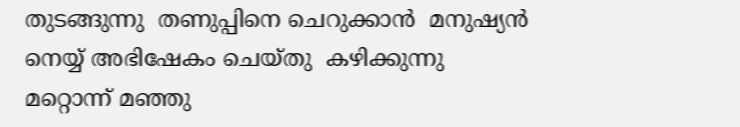തുടങ്ങുന്നു  തണുപ്പിനെ ചെറുക്കാന്‍  മനുഷ്യന്‍  നെയ്യ് അഭിഷേകം ചെയ്തു  കഴിക്കുന്നു മറ്റൊന്ന് മഞ്ഞു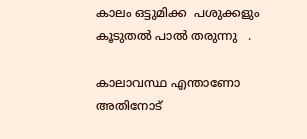കാലം ഒട്ടുമിക്ക  പശുക്കളും  കൂടുതല്‍ പാല്‍ തരുന്നു   .

കാലാവസ്ഥ എന്താണോ  അതിനോട്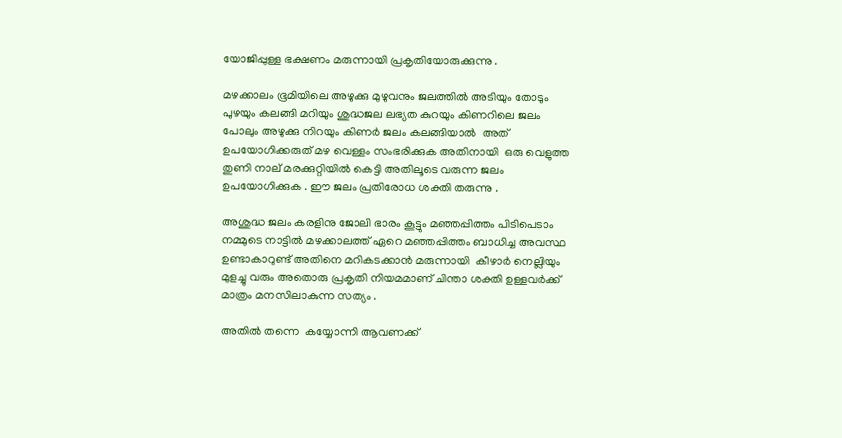യോജിപ്പുള്ള ഭക്ഷണം മരുന്നായി പ്രകൃതിയോരുക്കുന്നു .

മഴക്കാലം ഭൂമിയിലെ അഴുക്കു മുഴുവനും ജലത്തില്‍ അടിയും തോടും പുഴയും കലങ്ങി മറിയും ശുദ്ധജല ലഭ്യത കുറയും കിണറിലെ ജലം പോലും അഴുക്കു നിറയും കിണര്‍ ജലം കലങ്ങിയാല്‍  അത് ഉപയോഗിക്കരുത് മഴ വെള്ളം സംഭരിക്കുക അതിനായി  ഒരു വെളുത്ത തുണി നാല് മരക്കുറ്റിയില്‍ കെട്ടി അതിലൂടെ വരുന്ന ജലം ഉപയോഗിക്കുക . ഈ ജലം പ്രതിരോധ ശക്തി തരുന്നു .

അശുദ്ധ ജലം കരളിനു ജോലി ഭാരം കൂട്ടും മഞ്ഞപ്പിത്തം പിടിപെടാം നമ്മുടെ നാട്ടില്‍ മഴക്കാലത്ത് ഏറെ മഞ്ഞപ്പിത്തം ബാധിച്ച അവസ്ഥ ഉണ്ടാകാറുണ്ട് അതിനെ മറികടക്കാന്‍ മരുന്നായി  കീഴാര്‍ നെല്ലിയും മുളച്ചു വരും അതൊരു പ്രകൃതി നിയമമാണ് ചിന്താ ശക്തി ഉള്ളവര്‍ക്ക് മാത്രം മനസിലാകുന്ന സത്യം .

അതില്‍ തന്നെ  കയ്യോന്നി ആവണക്ക്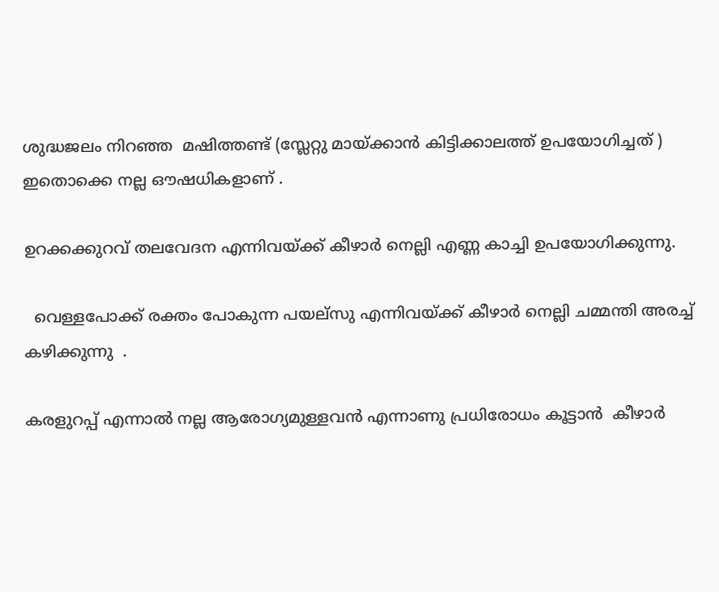ശുദ്ധജലം നിറഞ്ഞ  മഷിത്തണ്ട് (സ്ലേറ്റു മായ്ക്കാന്‍ കിട്ടിക്കാലത്ത് ഉപയോഗിച്ചത് ) ഇതൊക്കെ നല്ല ഔഷധികളാണ് .

ഉറക്കക്കുറവ് തലവേദന എന്നിവയ്ക്ക് കീഴാര്‍ നെല്ലി എണ്ണ കാച്ചി ഉപയോഗിക്കുന്നു.

  വെള്ളപോക്ക് രക്തം പോകുന്ന പയല്സു എന്നിവയ്ക്ക് കീഴാര്‍ നെല്ലി ചമ്മന്തി അരച്ച് കഴിക്കുന്നു  .

കരളുറപ്പ് എന്നാല്‍ നല്ല ആരോഗ്യമുള്ളവന്‍ എന്നാണു പ്രധിരോധം കൂട്ടാന്‍  കീഴാര്‍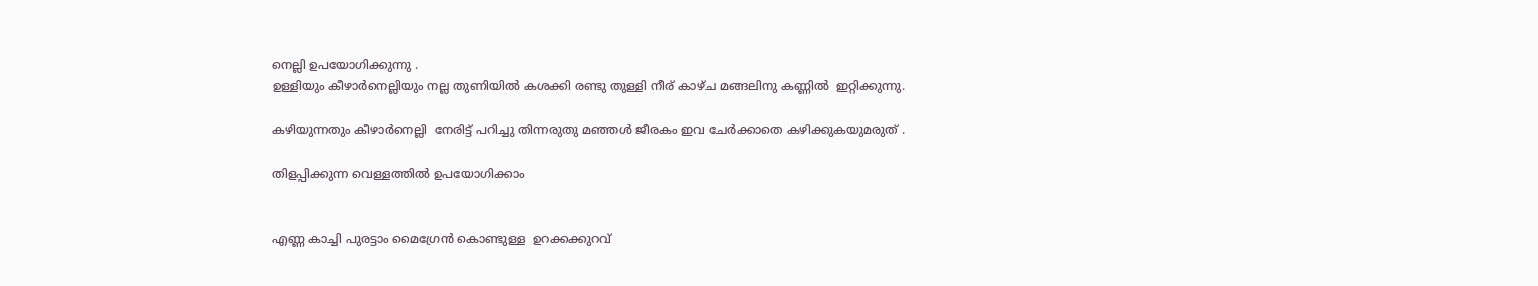നെല്ലി ഉപയോഗിക്കുന്നു .
ഉള്ളിയും കീഴാര്‍നെല്ലിയും നല്ല തുണിയില്‍ കശക്കി രണ്ടു തുള്ളി നീര് കാഴ്ച മങ്ങലിനു കണ്ണില്‍  ഇറ്റിക്കുന്നു.

കഴിയുന്നതും കീഴാര്‍നെല്ലി  നേരിട്ട് പറിച്ചു തിന്നരുതു മഞ്ഞള്‍ ജീരകം ഇവ ചേര്‍ക്കാതെ കഴിക്കുകയുമരുത് .

തിളപ്പിക്കുന്ന വെള്ളത്തില്‍ ഉപയോഗിക്കാം


എണ്ണ കാച്ചി പുരട്ടാം മൈഗ്രേന്‍ കൊണ്ടുള്ള  ഉറക്കക്കുറവ്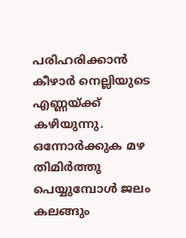പരിഹരിക്കാന്‍ കീഴാര്‍ നെല്ലിയുടെ എണ്ണയ്ക്ക് കഴിയുന്നു.
ഒന്നോര്‍ക്കുക മഴ തിമിര്‍ത്തു പെയ്യുമ്പോള്‍ ജലം കലങ്ങും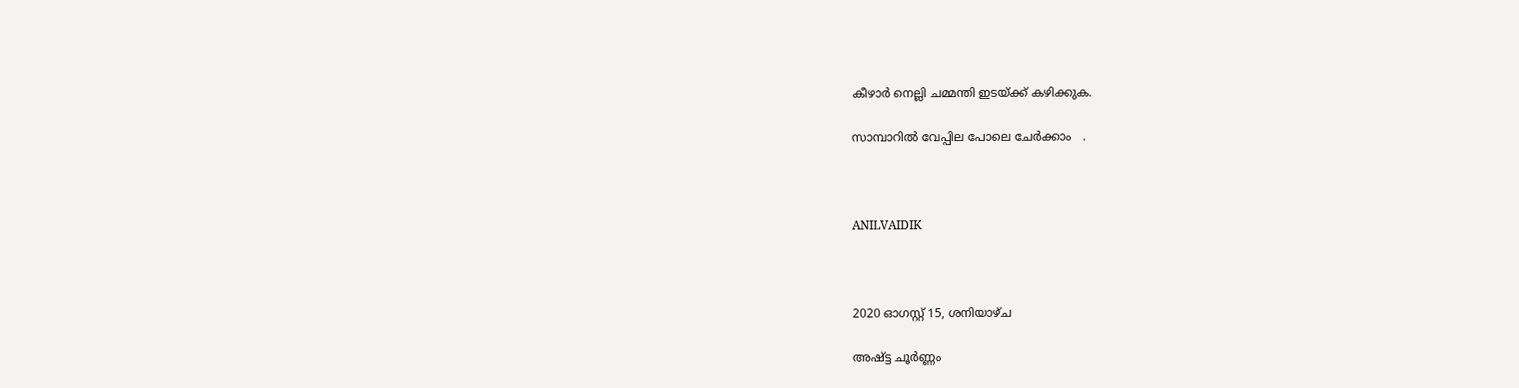കീഴാര്‍ നെല്ലി ചമ്മന്തി ഇടയ്ക്ക് കഴിക്കുക.

സാമ്പാറില്‍ വേപ്പില പോലെ ചേര്‍ക്കാം   .



ANILVAIDIK



2020 ഓഗസ്റ്റ് 15, ശനിയാഴ്‌ച

അഷ്ട്ട ചൂര്‍ണ്ണം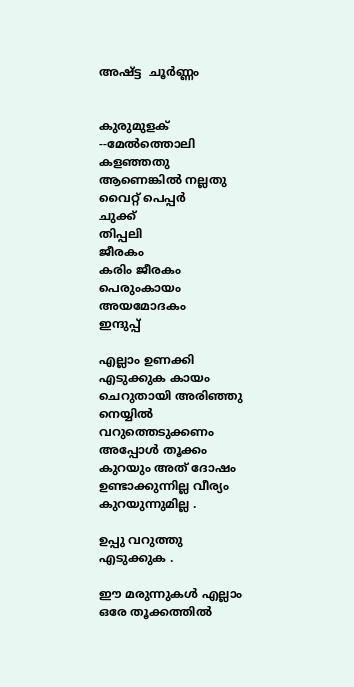അഷ്ട്ട  ചൂര്‍ണ്ണം


കുരുമുളക്  --മേൽത്തൊലി കളഞ്ഞതു ആണെങ്കിൽ നല്ലതു വൈറ്റ് പെപ്പർ
ചുക്ക്
തിപ്പലി
ജീരകം
കരിം ജീരകം
പെരുംകായം
അയമോദകം
ഇന്ദുപ്പ്

എല്ലാം ഉണക്കി എടുക്കുക കായം ചെറുതായി അരിഞ്ഞു  നെയ്യില്‍ വറുത്തെടുക്കണം അപ്പോള്‍ തൂക്കം കുറയും അത് ദോഷം ഉണ്ടാക്കുന്നില്ല വീര്യം കുറയുന്നുമില്ല .

ഉപ്പു വറുത്തു എടുക്കുക .

ഈ മരുന്നുകള്‍ എല്ലാം ഒരേ തൂക്കത്തില്‍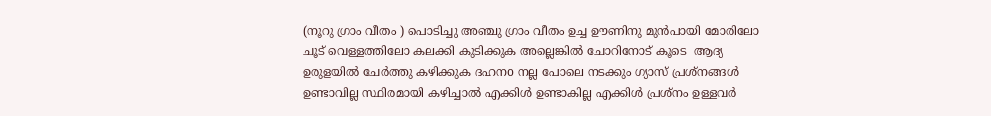(നൂറു ഗ്രാം വീതം ) പൊടിച്ചു അഞ്ചു ഗ്രാം വീതം ഉച്ച ഊണിനു മുന്‍പായി മോരിലോ ചൂട് വെള്ളത്തിലോ കലക്കി കുടിക്കുക അല്ലെങ്കില്‍ ചോറിനോട് കൂടെ  ആദ്യ ഉരുളയില്‍ ചേര്‍ത്തു കഴിക്കുക ദഹനo നല്ല പോലെ നടക്കും ഗ്യാസ് പ്രശ്നങ്ങള്‍ ഉണ്ടാവില്ല സ്ഥിരമായി കഴിച്ചാല്‍ എക്കിള്‍ ഉണ്ടാകില്ല എക്കിള്‍ പ്രശ്നം ഉള്ളവര്‍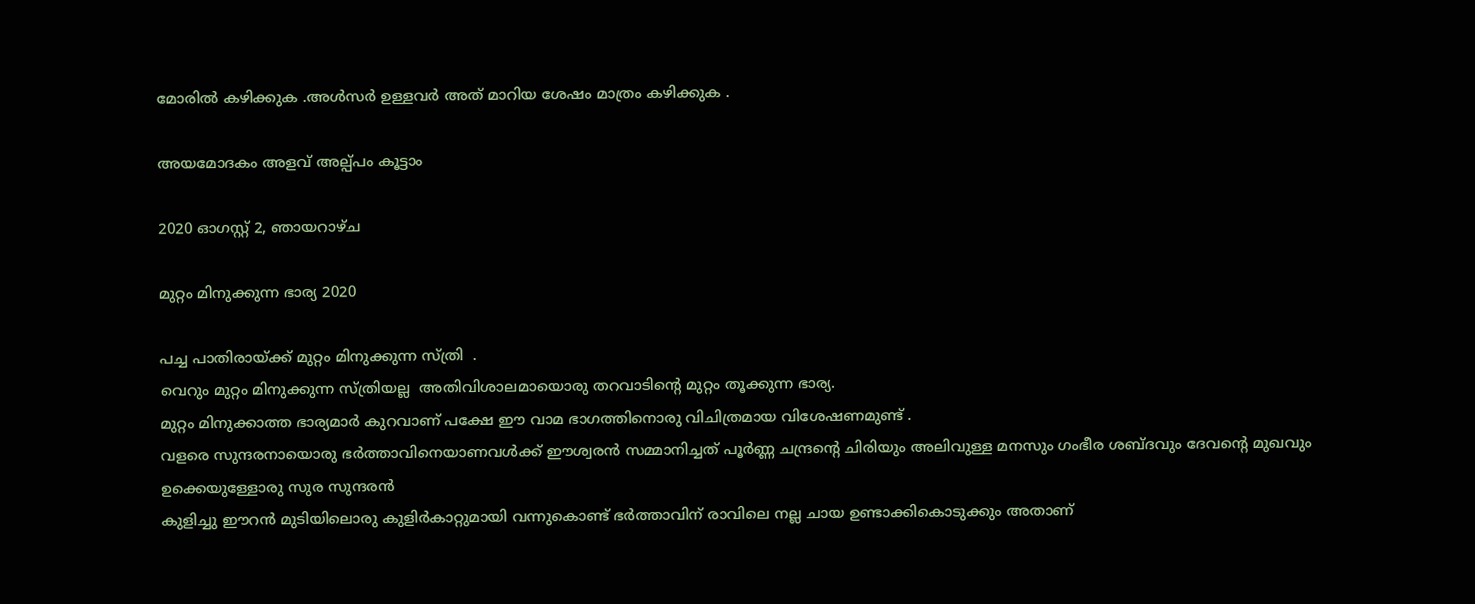മോരില്‍ കഴിക്കുക .അള്‍സര്‍ ഉള്ളവര്‍ അത് മാറിയ ശേഷം മാത്രം കഴിക്കുക .

അയമോദകം അളവ് അല്പ്പം കൂട്ടാം

2020 ഓഗസ്റ്റ് 2, ഞായറാഴ്‌ച

മുറ്റം മിനുക്കുന്ന ഭാര്യ 2020

പച്ച പാതിരായ്ക്ക് മുറ്റം മിനുക്കുന്ന സ്ത്രി  .
വെറും മുറ്റം മിനുക്കുന്ന സ്ത്രിയല്ല  അതിവിശാലമായൊരു തറവാടിന്‍റെ മുറ്റം തൂക്കുന്ന ഭാര്യ.
മുറ്റം മിനുക്കാത്ത ഭാര്യമാര്‍ കുറവാണ് പക്ഷേ ഈ വാമ ഭാഗത്തിനൊരു വിചിത്രമായ വിശേഷണമുണ്ട് .
വളരെ സുന്ദരനായൊരു ഭര്‍ത്താവിനെയാണവള്‍ക്ക് ഈശ്വരന്‍ സമ്മാനിച്ചത്‌ പൂര്‍ണ്ണ ചന്ദ്രന്‍റെ ചിരിയും അലിവുള്ള മനസും ഗംഭീര ശബ്ദവും ദേവന്‍റെ മുഖവും ഉക്കെയുള്ളോരു സുര സുന്ദരന്‍
കുളിച്ചു ഈറന്‍ മുടിയിലൊരു കുളിര്‍കാറ്റുമായി വന്നുകൊണ്ട്‌ ഭര്‍ത്താവിന് രാവിലെ നല്ല ചായ ഉണ്ടാക്കികൊടുക്കും അതാണ്‌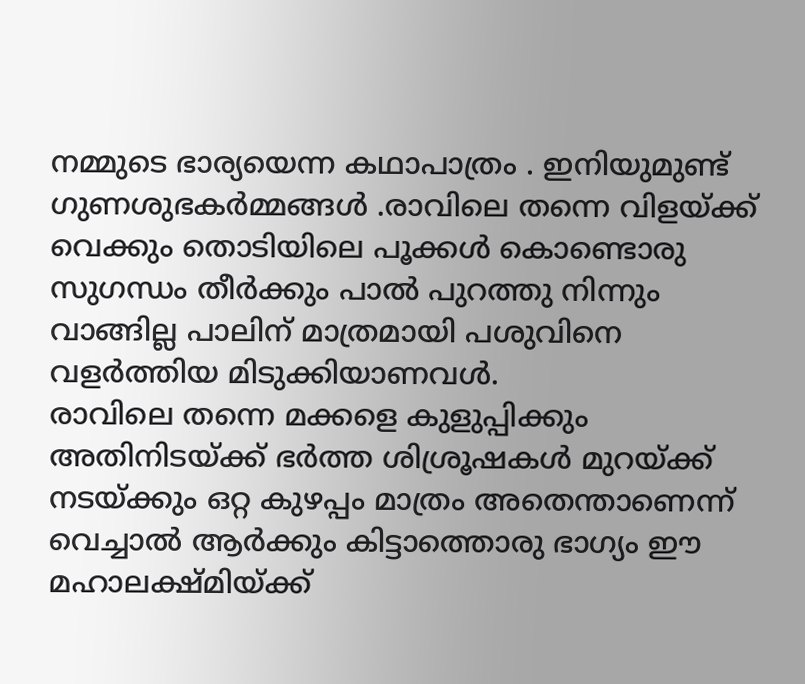നമ്മുടെ ഭാര്യയെന്ന കഥാപാത്രം . ഇനിയുമുണ്ട് ഗുണശുഭകര്‍മ്മങ്ങള്‍ .രാവിലെ തന്നെ വിളയ്ക്ക് വെക്കും തൊടിയിലെ പൂക്കള്‍ കൊണ്ടൊരു സുഗന്ധം തീര്‍ക്കും പാല്‍ പുറത്തു നിന്നും വാങ്ങില്ല പാലിന് മാത്രമായി പശുവിനെ വളര്‍ത്തിയ മിടുക്കിയാണവള്‍.
രാവിലെ തന്നെ മക്കളെ കുളുപ്പിക്കും അതിനിടയ്ക്ക് ഭര്‍ത്ത ശിശ്രൂഷകള്‍ മുറയ്ക്ക് നടയ്ക്കും ഒറ്റ കുഴപ്പം മാത്രം അതെന്താണെന്ന് വെച്ചാല്‍ ആര്‍ക്കും കിട്ടാത്തൊരു ഭാഗ്യം ഈ മഹാലക്ഷ്മിയ്ക്ക്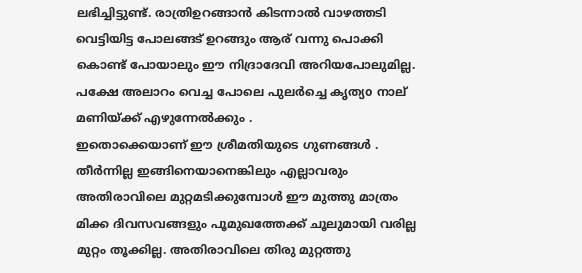ലഭിച്ചിട്ടുണ്ട്. രാത്രിഉറങ്ങാന്‍ കിടന്നാല്‍ വാഴത്തടി വെട്ടിയിട്ട പോലങ്ങട് ഉറങ്ങും ആര് വന്നു പൊക്കി കൊണ്ട് പോയാലും ഈ നിദ്രാദേവി അറിയപോലുമില്ല. പക്ഷേ അലാറം വെച്ച പോലെ പുലര്‍ച്ചെ കൃത്യo നാല് മണിയ്ക്ക് എഴുന്നേല്‍ക്കും .
ഇതൊക്കെയാണ് ഈ ശ്രീമതിയുടെ ഗുണങ്ങള്‍ . തീര്‍ന്നില്ല ഇങ്ങിനെയാനെങ്കിലും എല്ലാവരും അതിരാവിലെ മുറ്റമടിക്കുമ്പോള്‍ ഈ മുത്തു മാത്രം മിക്ക ദിവസവങ്ങളും പൂമുഖത്തേക്ക്‌ ചൂലുമായി വരില്ല മുറ്റം തൂക്കില്ല. അതിരാവിലെ തിരു മുറ്റത്തു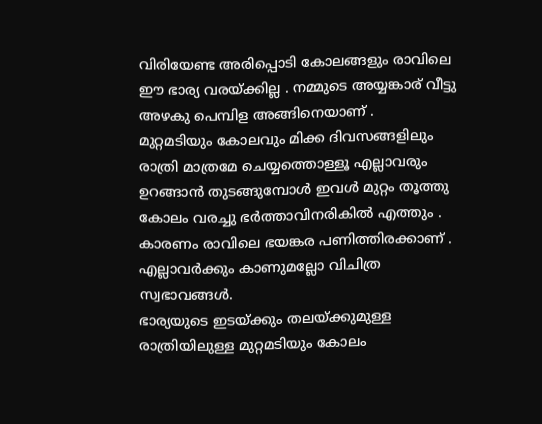വിരിയേണ്ട അരിപ്പൊടി കോലങ്ങളും രാവിലെ ഈ ഭാര്യ വരയ്ക്കില്ല . നമ്മുടെ അയ്യങ്കാര് വീട്ടു അഴകു പെമ്പിള അങ്ങിനെയാണ് .
മുറ്റമടിയും കോലവും മിക്ക ദിവസങ്ങളിലും രാത്രി മാത്രമേ ചെയ്യത്തൊള്ളൂ എല്ലാവരും ഉറങ്ങാന്‍ തുടങ്ങുമ്പോള്‍ ഇവള്‍ മുറ്റം തൂത്തു കോലം വരച്ചു ഭര്‍ത്താവിനരികില്‍ എത്തും . കാരണം രാവിലെ ഭയങ്കര പണിത്തിരക്കാണ് . എല്ലാവര്‍ക്കും കാണുമല്ലോ വിചിത്ര സ്വഭാവങ്ങള്‍.
ഭാര്യയുടെ ഇടയ്ക്കും തലയ്ക്കുമുള്ള രാത്രിയിലുള്ള മുറ്റമടിയും കോലം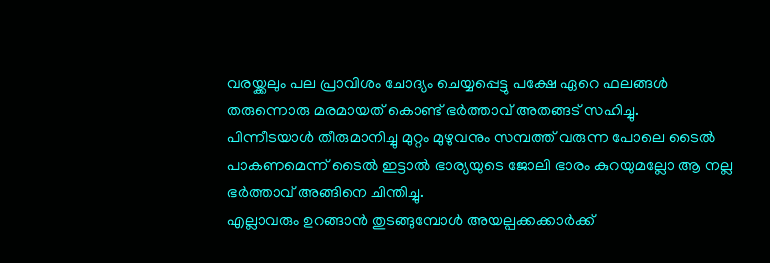വരയ്ക്കലും പല പ്രാവിശം ചോദ്യം ചെയ്യപ്പെട്ടു പക്ഷേ ഏറെ ഫലങ്ങള്‍ തരുന്നൊരു മരമായത് കൊണ്ട് ഭര്‍ത്താവ് അതങ്ങട് സഹിച്ചു.
പിന്നീടയാള്‍ തീരുമാനിച്ചു മുറ്റം മുഴുവനും സമ്പത്ത് വരുന്ന പോലെ ടൈല്‍ പാകണമെന്ന് ടൈല്‍ ഇട്ടാല്‍ ഭാര്യയുടെ ജോലി ഭാരം കുറയുമല്ലോ ആ നല്ല ഭര്‍ത്താവ് അങ്ങിനെ ചിന്തിച്ചു.
എല്ലാവരും ഉറങ്ങാന്‍ തുടങ്ങുമ്പോള്‍ അയല്പക്കക്കാര്‍ക്ക്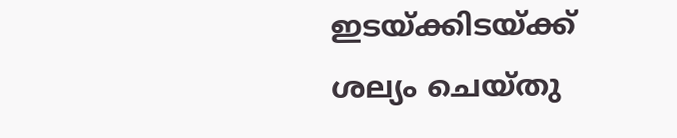ഇടയ്ക്കിടയ്ക്ക് ശല്യം ചെയ്തു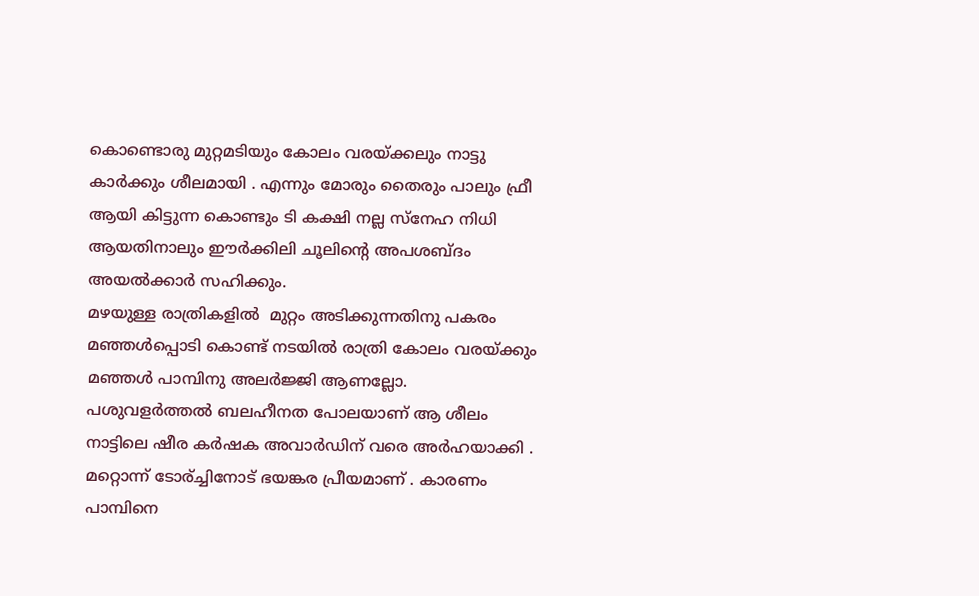കൊണ്ടൊരു മുറ്റമടിയും കോലം വരയ്ക്കലും നാട്ടു കാര്‍ക്കും ശീലമായി . എന്നും മോരും തൈരും പാലും ഫ്രീ ആയി കിട്ടുന്ന കൊണ്ടും ടി കക്ഷി നല്ല സ്നേഹ നിധി ആയതിനാലും ഈര്‍ക്കിലി ചൂലിന്റെ അപശബ്ദം അയല്‍ക്കാര്‍ സഹിക്കും.
മഴയുള്ള രാത്രികളില്‍ ‍ മുറ്റം അടിക്കുന്നതിനു പകരം മഞ്ഞള്‍പ്പൊടി കൊണ്ട് നടയില്‍ രാത്രി കോലം വരയ്ക്കും മഞ്ഞള്‍ പാമ്പിനു അലര്‍ജ്ജി ആണല്ലോ.
പശുവളര്‍ത്തല്‍ ബലഹീനത പോലയാണ് ആ ശീലം നാട്ടിലെ ഷീര കര്‍ഷക അവാര്‍ഡിന് വരെ അര്‍ഹയാക്കി .
മറ്റൊന്ന് ടോര്ച്ചിനോട് ഭയങ്കര പ്രീയമാണ് . കാരണം പാമ്പിനെ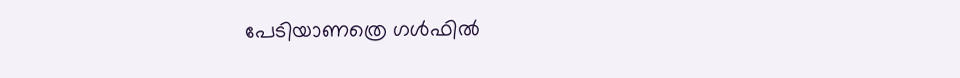പേടിയാണത്രെ ഗള്‍ഫില്‍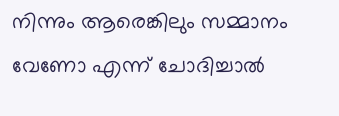നിന്നും ആരെങ്കിലും സമ്മാനം വേണോ എന്ന് ചോദിച്ചാല്‍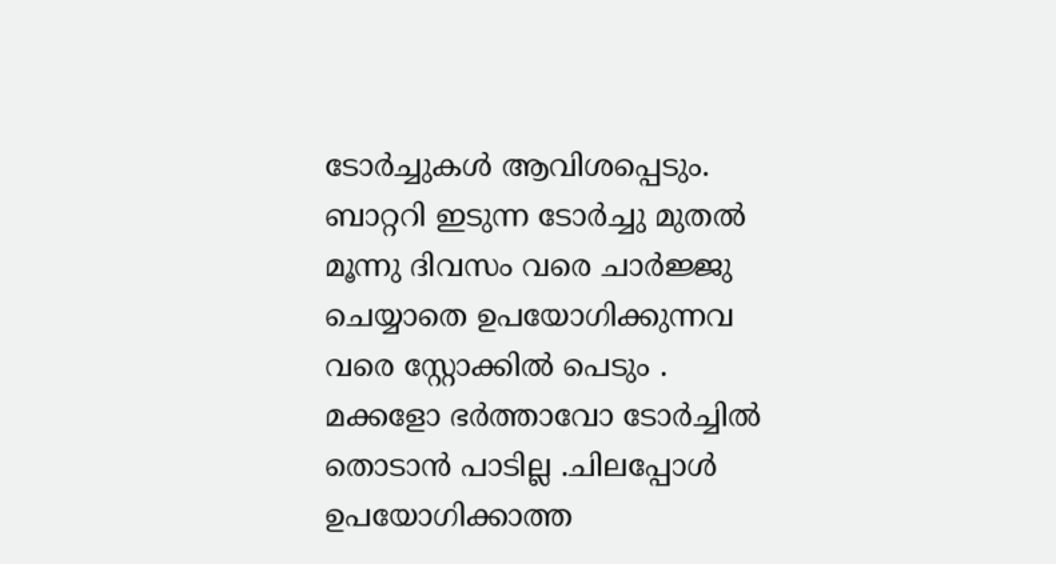ടോര്‍ച്ചുകള്‍ ആവിശപ്പെടും. ബാറ്ററി ഇടുന്ന ടോര്‍ച്ചു മുതല്‍ മൂന്നു ദിവസം വരെ ചാര്‍ജ്ജു ചെയ്യാതെ ഉപയോഗിക്കുന്നവ വരെ സ്റ്റോക്കില്‍ പെടും . മക്കളോ ഭര്‍ത്താവോ ടോര്‍ച്ചില്‍ തൊടാന്‍ പാടില്ല .ചിലപ്പോള്‍ ഉപയോഗിക്കാത്ത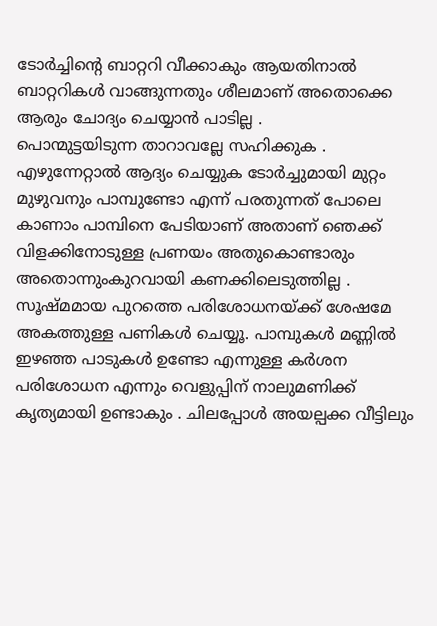ടോര്‍ച്ചിന്റെ ബാറ്ററി വീക്കാകും ആയതിനാല്‍ ബാറ്ററികള്‍ വാങ്ങുന്നതും ശീലമാണ് അതൊക്കെ ആരും ചോദ്യം ചെയ്യാന്‍ പാടില്ല .
പൊന്മുട്ടയിടുന്ന താറാവല്ലേ സഹിക്കുക .
എഴുന്നേറ്റാല്‍ ആദ്യം ചെയ്യുക ടോര്‍ച്ചുമായി മുറ്റം മുഴുവനും പാമ്പുണ്ടോ എന്ന് പരതുന്നത് പോലെ കാണാം പാമ്പിനെ പേടിയാണ് അതാണ്‌ ഞെക്ക് വിളക്കിനോടുള്ള പ്രണയം അതുകൊണ്ടാരും അതൊന്നുംകുറവായി കണക്കിലെടുത്തില്ല . സൂഷ്മമായ പുറത്തെ പരിശോധനയ്ക്ക് ശേഷമേ അകത്തുള്ള പണികള്‍ ചെയ്യൂ. പാമ്പുകള്‍ മണ്ണില്‍ ഇഴഞ്ഞ പാടുകള്‍ ഉണ്ടോ എന്നുള്ള കര്‍ശന പരിശോധന എന്നും വെളുപ്പിന് നാലുമണിക്ക് കൃത്യമായി ഉണ്ടാകും . ചിലപ്പോള്‍ അയല്പക്ക വീട്ടിലും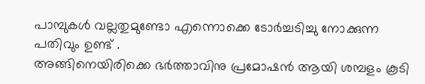പാമ്പുകള്‍ വല്ലതുമുണ്ടോ എന്നൊക്കെ ടോര്‍ച്ചടിച്ചു നോക്കുന്ന പതിവും ഉണ്ട് .
അങ്ങിനെയിരിക്കെ ഭര്‍ത്താവിനു പ്രമോഷന്‍ ആയി ശമ്പളം കൂടി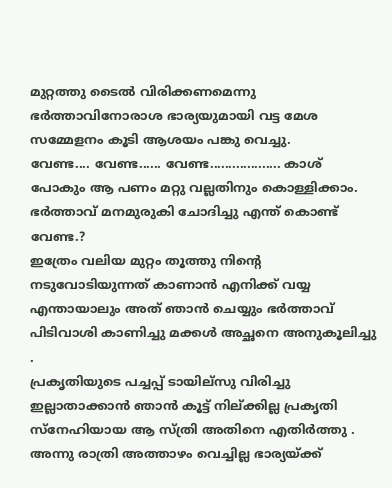മുറ്റത്തു ടൈല്‍ വിരിക്കണമെന്നു ഭര്‍ത്താവിനോരാശ ഭാര്യയുമായി വട്ട മേശ സമ്മേളനം കൂടി ആശയം പങ്കു വെച്ചു.
വേണ്ട.... വേണ്ട...... വേണ്ട................... കാശ് പോകും ആ പണം മറ്റു വല്ലതിനും കൊള്ളിക്കാം.
ഭര്‍ത്താവ് മനമുരുകി ചോദിച്ചു എന്ത് കൊണ്ട് വേണ്ട.?
ഇത്രേം വലിയ മുറ്റം തൂത്തു നിന്‍റെ നടുവോടിയുന്നത് കാണാന്‍ എനിക്ക് വയ്യ എന്തായാലും അത് ഞാന്‍ ചെയ്യും ഭര്‍ത്താവ് പിടിവാശി കാണിച്ചു മക്കള്‍ അച്ഛനെ അനുകൂലിച്ചു .
പ്രകൃതിയുടെ പച്ചപ്പ്‌ ടായില്സു വിരിച്ചു ഇല്ലാതാക്കാന്‍ ഞാന്‍ കൂട്ട് നില്ക്കില്ല പ്രകൃതി സ്നേഹിയായ ആ സ്ത്രി അതിനെ എതിര്‍ത്തു .
അന്നു രാത്രി അത്താഴം വെച്ചില്ല ഭാര്യയ്ക്ക്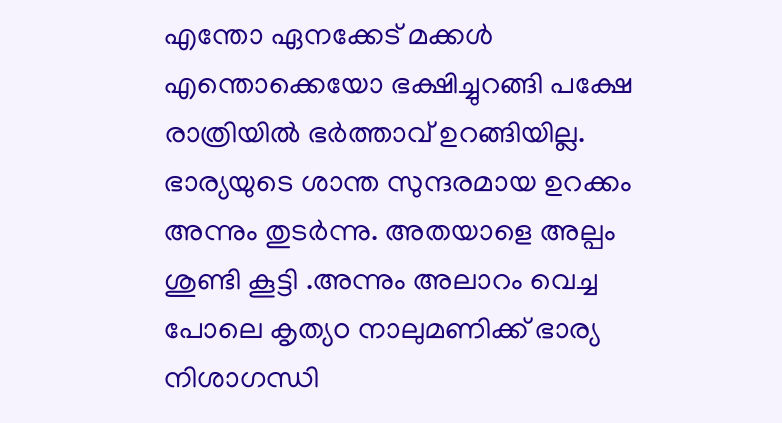എന്തോ ഏനക്കേട് മക്കള്‍ എന്തൊക്കെയോ ഭക്ഷിച്ചുറങ്ങി പക്ഷേ രാത്രിയില്‍ ഭര്‍ത്താവ് ഉറങ്ങിയില്ല. ഭാര്യയുടെ ശാന്ത സുന്ദരമായ ഉറക്കം അന്നും തുടര്‍ന്നു. അതയാളെ അല്പം ശുണ്ടി കൂട്ടി .അന്നും അലാറം വെച്ച പോലെ കൃത്യo നാലുമണിക്ക് ഭാര്യ നിശാഗന്ധി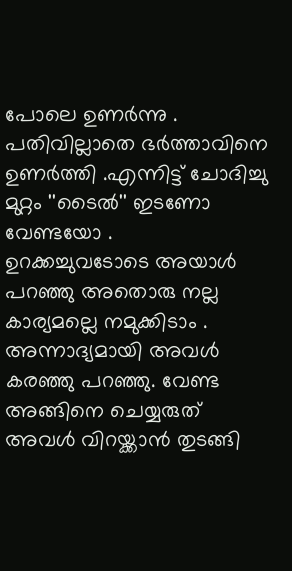പോലെ ഉണര്‍ന്നു . പതിവില്ലാതെ ഭര്‍ത്താവിനെ ഉണര്‍ത്തി .എന്നിട്ട് ചോദിച്ചു മുറ്റം ''ടൈല്‍'' ഇടണോ വേണ്ടയോ .
ഉറക്കച്ചുവടോടെ അയാള്‍ പറഞ്ഞു അതൊരു നല്ല കാര്യമല്ലെ നമുക്കിടാം .
അന്നാദ്യമായി അവള്‍ കരഞ്ഞു പറഞ്ഞു. വേണ്ട അങ്ങിനെ ചെയ്യരുത് അവള്‍ വിറയ്ക്കാന്‍ തുടങ്ങി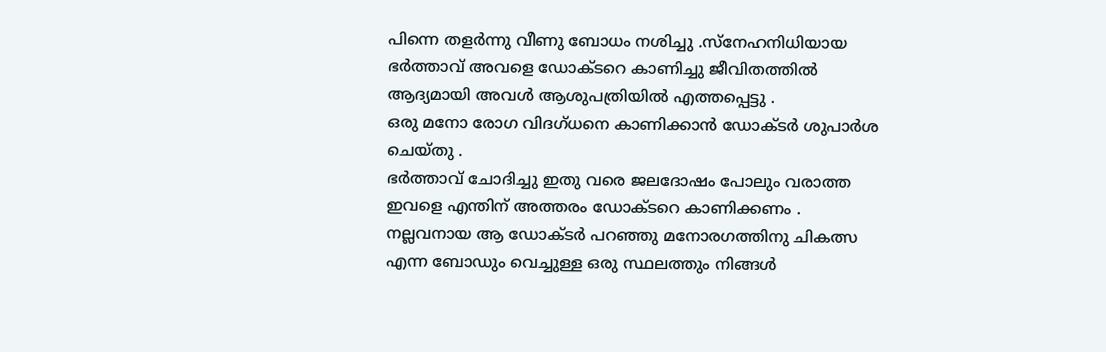പിന്നെ തളര്‍ന്നു വീണു ബോധം നശിച്ചു .സ്നേഹനിധിയായ ഭര്‍ത്താവ് അവളെ ഡോക്ടറെ കാണിച്ചു ജീവിതത്തില്‍ ആദ്യമായി അവള്‍ ആശുപത്രിയില്‍ എത്തപ്പെട്ടു .
ഒരു മനോ രോഗ വിദഗ്ധനെ കാണിക്കാന്‍ ഡോക്ടര്‍ ശുപാര്‍ശ ചെയ്തു .
ഭര്‍ത്താവ് ചോദിച്ചു ഇതു വരെ ജലദോഷം പോലും വരാത്ത ഇവളെ എന്തിന് അത്തരം ഡോക്ടറെ കാണിക്കണം .
നല്ലവനായ ആ ഡോക്ടര്‍ പറഞ്ഞു മനോരഗത്തിനു ചികത്സ എന്ന ബോഡും വെച്ചുള്ള ഒരു സ്ഥലത്തും നിങ്ങള്‍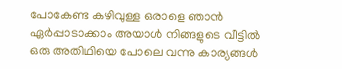പോകേണ്ട കഴിവുള്ള ഒരാളെ ഞാന്‍ ഏര്‍പ്പാടാക്കാം അയാള്‍ നിങ്ങളുടെ വീട്ടില്‍ ഒരു അതിഥിയെ പോലെ വന്നു കാര്യങ്ങള്‍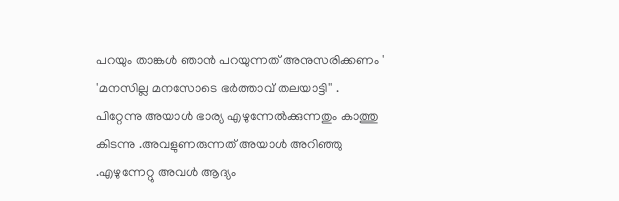പറയും താങ്കള്‍ ഞാന്‍ പറയുന്നത് അനുസരിക്കണം '
'മനസില്ല മനസോടെ ഭര്‍ത്താവ് തലയാട്ടി'' .
പിറ്റേന്നു അയാള്‍ ഭാര്യ എഴുന്നേല്‍ക്കുന്നതും കാത്തു കിടന്നു .അവളുണരുന്നത് അയാള്‍ അറിഞ്ഞു .എഴുന്നേറ്റു അവള്‍ ആദ്യം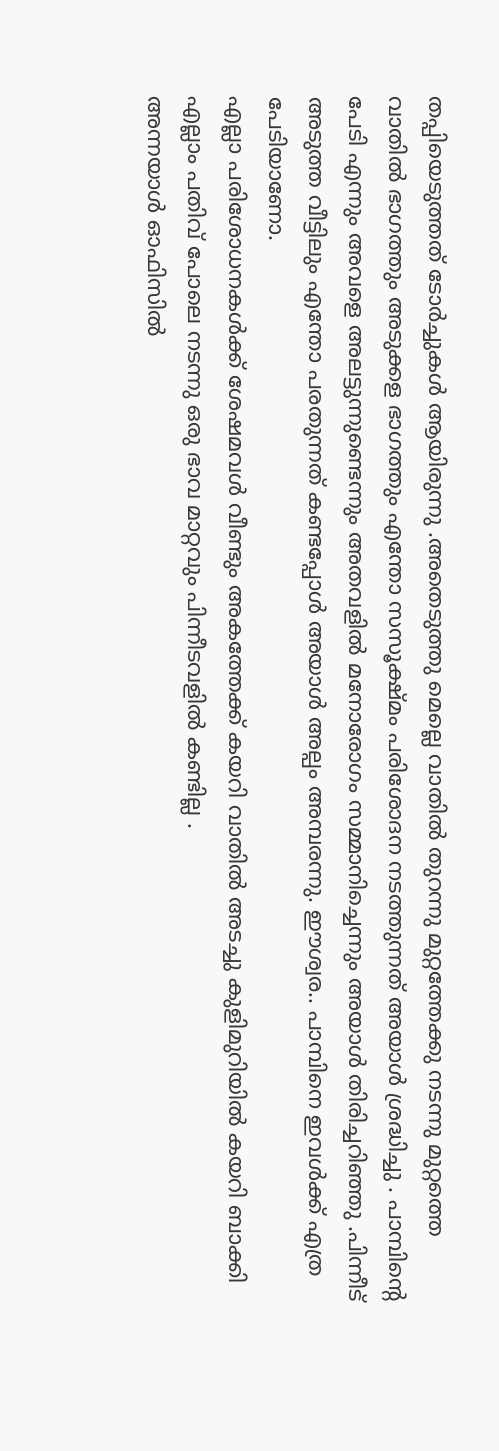തപ്പിയെടുത്തത് ടോര്‍ച്ചുകള്‍ ആയിരുന്നു .അതെടുത്തു മെല്ലെ വാതില്‍ തുറന്നു മുറ്റത്തേക്കു നടന്നു മുറ്റത്തെ വാതില്‍ ഭാഗത്തും അടുക്കള ഭാഗത്തും എന്തോ സസൂക്ഷ്മം പരിശോദന നടത്തുന്നത് അയാള്‍ ശ്രദ്ധിച്ചു . പാമ്പിന്‍റെ പേടി എന്നും അവളെ അലട്ടുന്നുണ്ടെന്നും അതവളില്‍ മനോരോഗം സമ്മാനിച്ചെന്നും അയാള്‍ തിരിച്ചറിഞ്ഞു .പിന്നീട് അടുത്ത വീട്ടിലും എന്തോ പരതുന്നത് കണ്ടപ്പോള്‍ അയാള്‍ അല്പം അമ്പരന്നു. ഈശ്വര.. പാമ്പിനെ ഇവള്‍ക്ക് എത്ര പേടിയാണോ.
എല്ലാ പരിശോധനകള്‍ക്ക് ശേഷമവള്‍ വീണ്ടും അകത്തേക്ക് കയറി വാതില്‍ അടച്ചു കുളിമുറിയില്‍ കയറി ബാക്കി എല്ലാം പതിവ് പോലെ നടന്നു ഒരു ഭാവ മാറ്റവും പിന്നീടവളില്‍ കണ്ടില്ല .
അന്നയാള്‍ ഓഫിസില്‍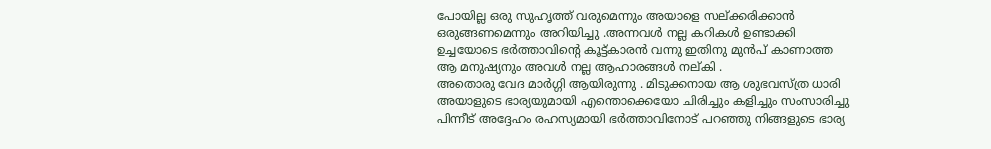പോയില്ല ഒരു സുഹൃത്ത് വരുമെന്നും അയാളെ സല്ക്കരിക്കാന്‍ ഒരുങ്ങണമെന്നും അറിയിച്ചു .അന്നവള്‍ നല്ല കറികള്‍ ഉണ്ടാക്കി ഉച്ചയോടെ ഭര്‍ത്താവിന്‍റെ കൂട്ട്കാരന്‍ വന്നു ഇതിനു മുന്‍പ് കാണാത്ത ആ മനുഷ്യനും അവള്‍ നല്ല ആഹാരങ്ങള്‍ നല്കി .
അതൊരു വേദ മാര്‍ഗ്ഗി ആയിരുന്നു . മിടുക്കനായ ആ ശുഭവസ്ത്ര ധാരി അയാളുടെ ഭാര്യയുമായി എന്തൊക്കെയോ ചിരിച്ചും കളിച്ചും സംസാരിച്ചു പിന്നീട് അദ്ദേഹം രഹസ്യമായി ഭര്‍ത്താവിനോട് പറഞ്ഞു നിങ്ങളുടെ ഭാര്യ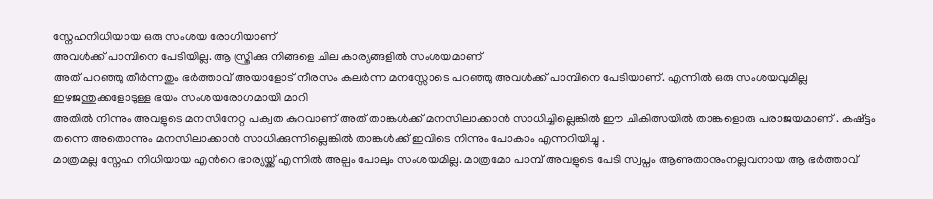സ്നേഹനിധിയായ ഒരു സംശയ രോഗിയാണ്
അവള്‍ക്ക് പാമ്പിനെ പേടിയില്ല. ആ സ്ത്രിക്കു നിങ്ങളെ ചില കാര്യങ്ങളില്‍ സംശയമാണ്
അത് പറഞ്ഞു തീര്‍ന്നതും ഭര്‍ത്താവ് അയാളോട് നീരസം കലര്‍ന്ന മനസ്സോടെ പറഞ്ഞു അവള്‍ക്ക് പാമ്പിനെ പേടിയാണ്. എന്നില്‍ ഒരു സംശയവുമില്ല ഇഴജന്തുക്കളോടുള്ള ഭയം സംശയരോഗമായി മാറി
അതില്‍ നിന്നും അവളുടെ മനസിനേറ്റ പക്വത കുറവാണ് അത് താങ്കള്‍ക്ക് മനസിലാക്കാന്‍ സാധിച്ചില്ലെങ്കില്‍ ഈ ചികിത്സയില്‍ താങ്കളൊരു പരാജയമാണ് . കഷ്ട്ടം തന്നെ അതൊന്നും മനസിലാക്കാന്‍ സാധിക്കുന്നില്ലെങ്കില്‍ താങ്കള്‍ക്ക് ഇവിടെ നിന്നും പോകാം എന്നറിയിച്ചു .
മാത്രമല്ല സ്നേഹ നിധിയായ എന്‍റെ ഭാര്യയ്ക്ക് എന്നില്‍ അല്പം പോലും സംശയമില്ല. മാത്രമോ പാമ്പ് അവളുടെ പേടി സ്വപ്നം ആണുതാനുംനല്ലവനായ ആ ഭര്‍ത്താവ്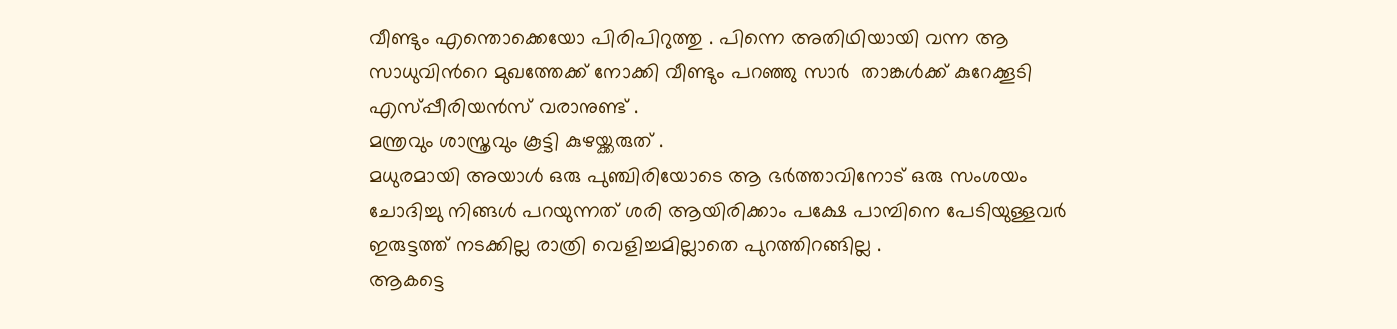വീണ്ടും എന്തൊക്കെയോ പിരിപിറുത്തു . പിന്നെ അതിഥിയായി വന്ന ആ സാധുവിന്‍റെ മുഖത്തേക്ക് നോക്കി വീണ്ടും പറഞ്ഞു സാര്‍  താങ്കള്‍ക്ക് കുറേക്കൂടി എസ്പ്പീരിയന്‍സ് വരാനുണ്ട് .
മന്ത്രവും ശാസ്ത്രവും കൂട്ടി കുഴയ്ക്കരുത്‌ .
മധുരമായി അയാള്‍ ഒരു പുഞ്ചിരിയോടെ ആ ഭര്‍ത്താവിനോട് ഒരു സംശയം ചോദിച്ചു നിങ്ങള്‍ പറയുന്നത് ശരി ആയിരിക്കാം പക്ഷേ പാമ്പിനെ പേടിയുള്ളവര്‍ ഇരുട്ടത്ത് നടക്കില്ല രാത്രി വെളിച്ചമില്ലാതെ പുറത്തിറങ്ങില്ല .
ആകട്ടെ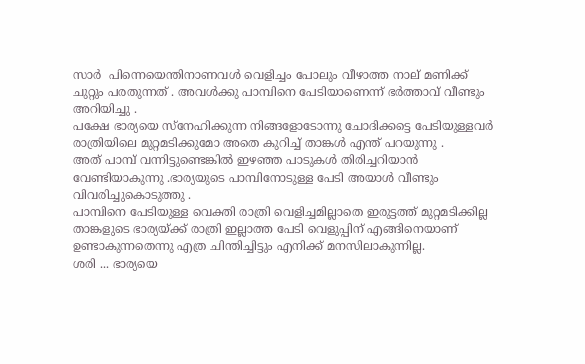സാര്‍  പിന്നെയെന്തിനാണവള്‍ വെളിച്ചം പോലും വീഴാത്ത നാല് മണിക്ക് ചുറ്റും പരതുന്നത് . അവള്‍ക്കു പാമ്പിനെ പേടിയാണെന്ന് ഭര്‍ത്താവ് വീണ്ടും അറിയിച്ചു .
പക്ഷേ ഭാര്യയെ സ്നേഹിക്കുന്ന നിങ്ങളോടോന്നു ചോദിക്കട്ടെ പേടിയുള്ളവര്‍ രാത്രിയിലെ മുറ്റമടിക്കുമോ അതെ കുറിച്ച് താങ്കള്‍ എന്ത് പറയുന്നു .
അത് പാമ്പ് വന്നിട്ടുണ്ടെങ്കില്‍ ഇഴഞ്ഞ പാടുകള്‍ തിരിച്ചറിയാന്‍ വേണ്ടിയാകുന്നു .ഭാര്യയുടെ പാമ്പിനോടുള്ള പേടി അയാള്‍ വീണ്ടും വിവരിച്ചുകൊടുത്തു .
പാമ്പിനെ പേടിയുള്ള വെക്തി രാത്രി വെളിച്ചമില്ലാതെ ഇരുട്ടത്ത് മുറ്റമടിക്കില്ല താങ്കളുടെ ഭാര്യയ്ക്ക് രാത്രി ഇല്ലാത്ത പേടി വെളുപ്പിന് എങ്ങിനെയാണ് ഉണ്ടാകുന്നതെന്നു എത്ര ചിന്തിച്ചിട്ടും എനിക്ക് മനസിലാകുന്നില്ല.
ശരി ... ഭാര്യയെ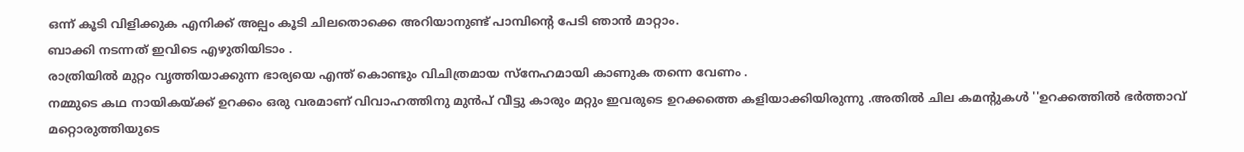ഒന്ന് കൂടി വിളിക്കുക എനിക്ക് അല്പം കൂടി ചിലതൊക്കെ അറിയാനുണ്ട് പാമ്പിന്റെ പേടി ഞാന്‍ മാറ്റാം.
ബാക്കി നടന്നത് ഇവിടെ എഴുതിയിടാം .
രാത്രിയില്‍ മുറ്റം വൃത്തിയാക്കുന്ന ഭാര്യയെ എന്ത് കൊണ്ടും വിചിത്രമായ സ്നേഹമായി കാണുക തന്നെ വേണം .
നമ്മുടെ കഥ നായികയ്ക്ക് ഉറക്കം ഒരു വരമാണ് വിവാഹത്തിനു മുന്‍പ് വീട്ടു കാരും മറ്റും ഇവരുടെ ഉറക്കത്തെ കളിയാക്കിയിരുന്നു .അതില്‍ ചില കമന്‍റുകള്‍ ''ഉറക്കത്തില്‍ ഭര്‍ത്താവ് മറ്റൊരുത്തിയുടെ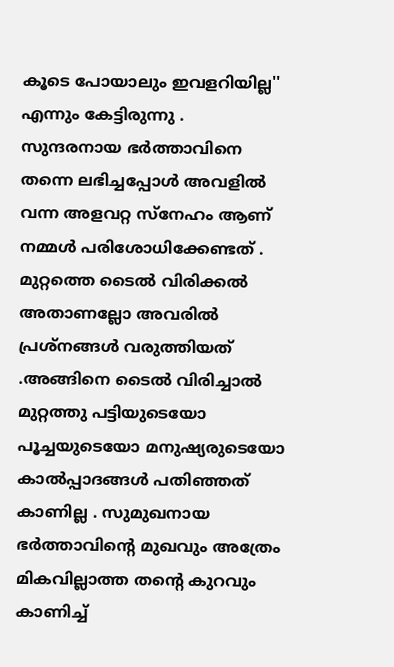കൂടെ പോയാലും ഇവളറിയില്ല'' എന്നും കേട്ടിരുന്നു .
സുന്ദരനായ ഭര്‍ത്താവിനെ തന്നെ ലഭിച്ചപ്പോള്‍ അവളില്‍ വന്ന അളവറ്റ സ്നേഹം ആണ് നമ്മള്‍ പരിശോധിക്കേണ്ടത് .
മുറ്റത്തെ ടൈല്‍ വിരിക്കല്‍ അതാണല്ലോ അവരില്‍ പ്രശ്നങ്ങള്‍ വരുത്തിയത് .അങ്ങിനെ ടൈല്‍ വിരിച്ചാല്‍ മുറ്റത്തു പട്ടിയുടെയോ പൂച്ചയുടെയോ മനുഷ്യരുടെയോ കാല്‍പ്പാദങ്ങള്‍ പതിഞ്ഞത് കാണില്ല . സുമുഖനായ ഭര്‍ത്താവിന്‍റെ മുഖവും അത്രേം മികവില്ലാത്ത തന്‍റെ കുറവും കാണിച്ച്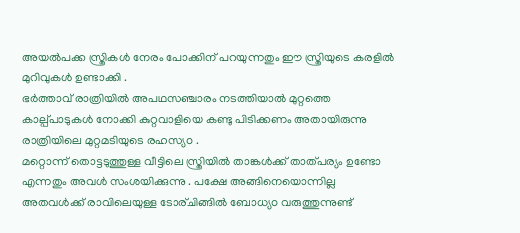അയല്‍പക്ക സ്ത്രികള്‍ നേരം പോക്കിന് പറയുന്നതും ഈ സ്ത്രിയുടെ കരളില്‍ മുറിവുകള്‍ ഉണ്ടാക്കി .
ഭര്‍ത്താവ് രാത്രിയില്‍ അപഥസഞ്ചാരം നടത്തിയാല്‍ മുറ്റത്തെ കാല്പ്പാടുകള്‍ നോക്കി കുറ്റവാളിയെ കണ്ടു പിടിക്കണം അതായിരുന്നു രാത്രിയിലെ മുറ്റമടിയുടെ രഹസ്യo .
മറ്റൊന്ന് തൊട്ടടുത്തുള്ള വീട്ടിലെ സ്ത്രിയില്‍ താങ്കള്‍ക്ക് താത്പര്യം ഉണ്ടോ എന്നതും അവള്‍ സംശയിക്കുന്നു . പക്ഷേ അങ്ങിനെയൊന്നില്ല അതവള്‍ക്ക്‌ രാവിലെയുള്ള ടോര്ചിങ്ങില്‍ ബോധ്യo വരുത്തുന്നുണ്ട്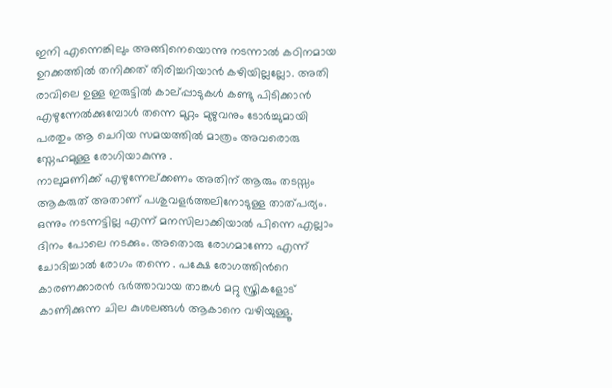ഇനി എന്നെങ്കിലും അങ്ങിനെയൊന്നു നടന്നാല്‍ കഠിനമായ ഉറക്കത്തില്‍ തനിക്കത്‌ തിരിച്ചറിയാന്‍ കഴിയില്ലല്ലോ. അതി രാവിലെ ഉള്ള ഇരുട്ടില്‍ കാല്പ്പാടുകള്‍ കണ്ടു പിടിക്കാന്‍ എഴുന്നേല്‍ക്കുമ്പോള്‍ തന്നെ മുറ്റം മുഴുവനും ടോര്‍ച്ചുമായി പരതും ആ ചെറിയ സമയത്തില്‍ മാത്രം അവരൊരു സ്നേഹമുള്ള രോഗിയാകുന്നു .
നാലുമണിക്ക് എഴുന്നേല്ക്കണം അതിന് ആരും തടസ്സം ആകരുത് അതാണ്‌ പശുവളര്‍ത്തലിനോടുള്ള താത്പര്യം.
ഒന്നും നടന്നട്ടില്ല എന്ന് മനസിലാക്കിയാല്‍ പിന്നെ എല്ലാം ദിനം പോലെ നടക്കും. അതൊരു രോഗമാണോ എന്ന് ചോദിച്ചാല്‍ രോഗം തന്നെ . പക്ഷേ രോഗത്തിന്‍റെ കാരണക്കാരന്‍ ഭര്‍ത്താവായ താങ്കള്‍ മറ്റു സ്ത്രികളോട് കാണിക്കുന്ന ചില കുശലങ്ങള്‍ ആകാനെ വഴിയുള്ളൂ.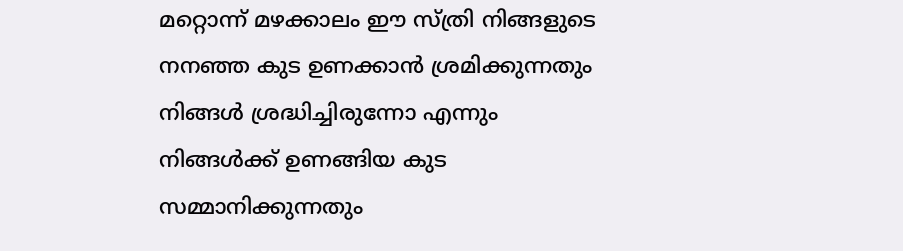മറ്റൊന്ന് മഴക്കാലം ഈ സ്ത്രി നിങ്ങളുടെ നനഞ്ഞ കുട ഉണക്കാന്‍ ശ്രമിക്കുന്നതും നിങ്ങള്‍ ശ്രദ്ധിച്ചിരുന്നോ എന്നും നിങ്ങള്‍ക്ക്‌ ഉണങ്ങിയ കുട സമ്മാനിക്കുന്നതും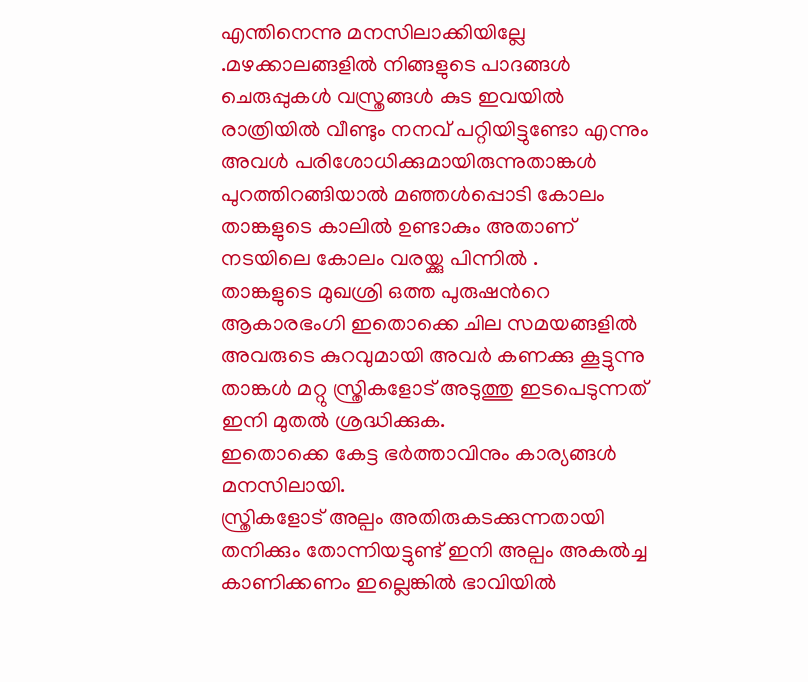എന്തിനെന്നു മനസിലാക്കിയില്ലേ .മഴക്കാലങ്ങളില്‍ നിങ്ങളുടെ പാദങ്ങള്‍ ചെരുപ്പുകള്‍ വസ്ത്രങ്ങള്‍ കുട ഇവയില്‍ രാത്രിയില്‍ വീണ്ടും നനവ്‌ പറ്റിയിട്ടുണ്ടോ എന്നും അവള്‍ പരിശോധിക്കുമായിരുന്നുതാങ്കള്‍ പുറത്തിറങ്ങിയാല്‍ മഞ്ഞള്‍പ്പൊടി കോലം താങ്കളുടെ കാലില്‍ ഉണ്ടാകും അതാണ്‌ നടയിലെ കോലം വരയ്ക്കു പിന്നില്‍ .
താങ്കളുടെ മുഖശ്രി ഒത്ത പുരുഷന്‍റെ ആകാരഭംഗി ഇതൊക്കെ ചില സമയങ്ങളില്‍ അവരുടെ കുറവുമായി അവര്‍ കണക്കു കൂട്ടുന്നു താങ്കള്‍ മറ്റു സ്ത്രികളോട് അടുത്തു ഇടപെടുന്നത് ഇനി മുതല്‍ ശ്രദ്ധിക്കുക.
ഇതൊക്കെ കേട്ട ഭര്‍ത്താവിനും കാര്യങ്ങള്‍ മനസിലായി.
സ്ത്രികളോട് അല്പം അതിരുകടക്കുന്നതായി തനിക്കും തോന്നിയട്ടുണ്ട് ഇനി അല്പം അകല്‍ച്ച കാണിക്കണം ഇല്ലെങ്കില്‍ ഭാവിയില്‍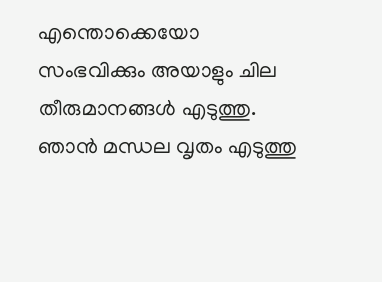എന്തൊക്കെയോ സംഭവിക്കും അയാളും ചില തീരുമാനങ്ങള്‍ എടുത്തു.
ഞാന്‍ മന്ധല വൃതം എടുത്തു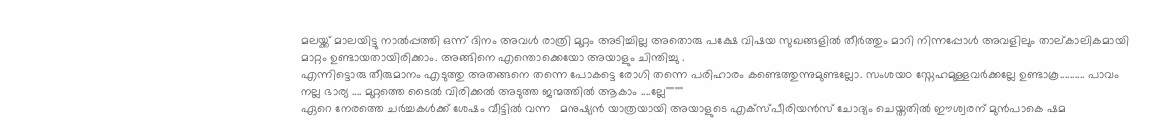മലയ്ക്ക് മാലയിട്ടു നാല്‍പ്പത്തി ഒന്ന് ദിനം അവള്‍ രാത്രി മുറ്റം അടിച്ചില്ല അതൊരു പക്ഷേ വിഷയ സുഖങ്ങളില്‍ തീര്‍ത്തും മാറി നിന്നപ്പോള്‍ അവളിലും താല്കാലികമായി മാറ്റം ഉണ്ടായതായിരിക്കാം. അങ്ങിനെ എന്തൊക്കെയോ അയാളും ചിന്തിച്ചു .
എന്നിട്ടൊരു തീരുമാനം എടുത്തു അതങ്ങനെ തന്നെ പോകട്ടെ രോഗി തന്നെ പരിഹാരം കണ്ടെത്തുന്നുമുണ്ടല്ലോ. സംശയo സ്നേഹമുള്ളവര്‍ക്കല്ലേ ഉണ്ടാകൂ.......... പാവം നല്ല ഭാര്യ .... മുറ്റത്തെ ടൈല്‍ വിരിക്കല്‍ അടുത്ത ജന്മത്തില്‍ ആകാം ....ല്ലേ''''''''
ഏറെ നേരത്തെ ചര്‍ച്ചകള്‍ക്ക് ശേഷം വീട്ടില്‍ വന്ന   മനുഷ്യന്‍ യാത്രയായി അയാളുടെ എക്സ്പീരിയന്‍സ് ചോദ്യം ചെയ്തതില്‍ ഈശ്വരന് മുന്‍പാകെ ഷമ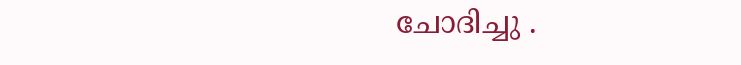ചോദിച്ചു .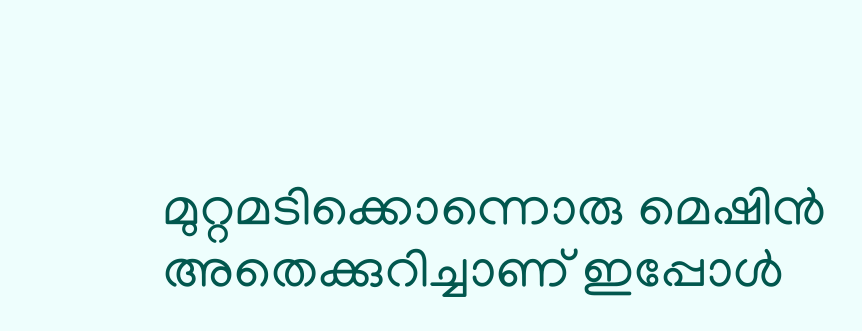മുറ്റമടിക്കൊന്നൊരു മെഷിന്‍ അതെക്കുറിച്ചാണ് ഇപ്പോള്‍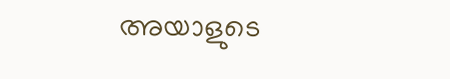അയാളുടെ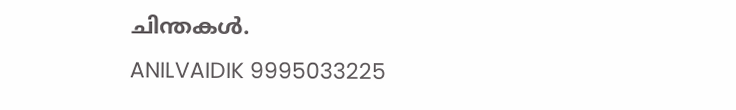ചിന്തകള്‍.
ANILVAIDIK 9995033225